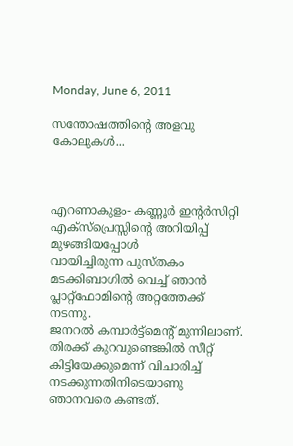Monday, June 6, 2011

സന്തോഷത്തിന്റെ അളവു കോലുകള്‍...



എറണാകുളം- കണ്ണൂര്‍ ഇന്റര്‍സിറ്റി എക്സ്പ്രെസ്സിന്റെ അറിയിപ്പ് മുഴങ്ങിയപ്പോള്‍
വായിച്ചിരുന്ന പുസ്തകം മടക്കിബാഗില്‍ വെച്ച് ഞാന്‍ പ്ലാറ്റ്ഫോമിന്റെ അറ്റത്തേക്ക് നടന്നു.
ജനറല്‍ കമ്പാര്‍ട്ട്മെന്റ് മുന്നിലാണ്. തിരക്ക് കുറവുണ്ടെങ്കില്‍ സീറ്റ് കിട്ടിയേക്കുമെന്ന് വിചാരിച്ച് നടക്കുന്നതിനിടെയാണു ഞാനവരെ കണ്ടത്.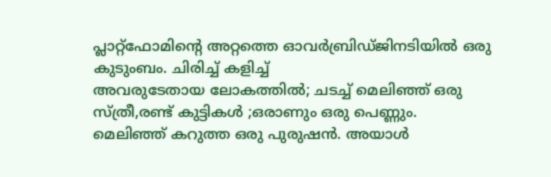പ്ലാറ്റ്ഫോമിന്റെ അറ്റത്തെ ഓവര്‍ബ്രിഡ്ജിനടിയില്‍ ഒരു കുടുംബം. ചിരിച്ച് കളിച്ച്
അവരുടേതായ ലോകത്തില്‍; ചടച്ച് മെലിഞ്ഞ് ഒരു സ്ത്രീ,രണ്ട് കുട്ടികള്‍ ;ഒരാണും ഒരു പെണ്ണും.
മെലിഞ്ഞ് കറുത്ത ഒരു പുരുഷന്‍. അയാള്‍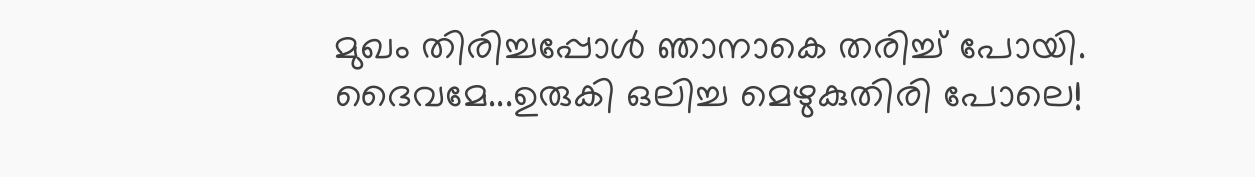മുഖം തിരിച്ചപ്പോള്‍ ഞാനാകെ തരിച്ച് പോയി.
ദൈവമേ...ഉരുകി ഒലിച്ച മെഴുകുതിരി പോലെ!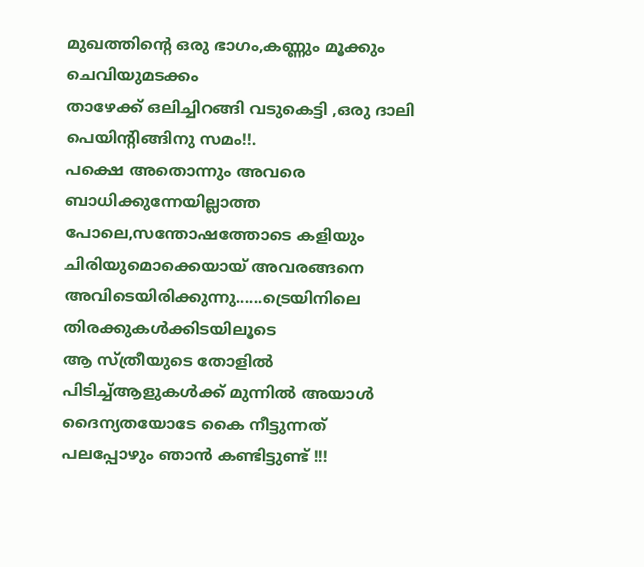മുഖത്തിന്റെ ഒരു ഭാഗം,കണ്ണും മൂക്കും ചെവിയുമടക്കം
താഴേക്ക് ഒലിച്ചിറങ്ങി വടുകെട്ടി ,ഒരു ദാലി പെയിന്റിങ്ങിനു സമം!!.
പക്ഷെ അതൊന്നും അവരെ ബാധിക്കുന്നേയില്ലാത്ത പോലെ,സന്തോഷത്തോടെ കളിയും
ചിരിയുമൊക്കെയായ് അവരങ്ങനെ അവിടെയിരിക്കുന്നു......ട്രെയിനിലെ തിരക്കുകള്‍ക്കിടയിലൂടെ
ആ സ്ത്രീയുടെ തോളില്‍ പിടിച്ച്ആളുകള്‍ക്ക് മുന്നില്‍ അയാള്‍ ദൈന്യതയോടേ കൈ നീട്ടുന്നത്
പലപ്പോഴും ഞാന്‍ കണ്ടിട്ടുണ്ട് !!!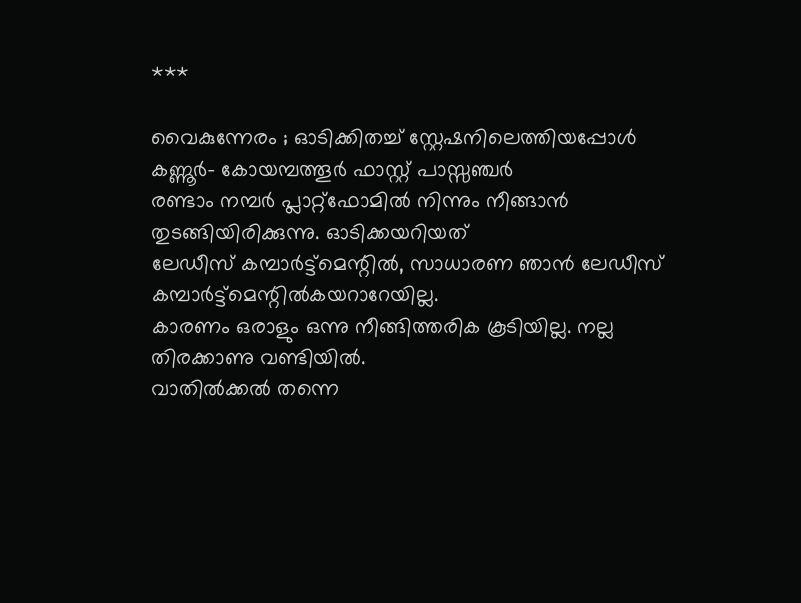***

വൈകുന്നേരം ; ഓടിക്കിതച്ച് സ്റ്റേഷനിലെത്തിയപ്പോള്‍ കണ്ണൂര്‍- കോയമ്പത്തൂര്‍ ഫാസ്റ്റ് പാസ്സഞ്ചര്‍
രണ്ടാം നമ്പര്‍ പ്ലാറ്റ്ഫോമില്‍ നിന്നും നീങ്ങാന്‍ തുടങ്ങിയിരിക്കുന്നു. ഓടിക്കയറിയത്
ലേഡീസ് കമ്പാര്‍ട്ട്മെന്റില്‍, സാധാരണ ഞാന്‍ ലേഡീസ് കമ്പാര്‍ട്ട്മെന്റില്‍കയറാറേയില്ല.
കാരണം ഒരാളും ഒന്നു നീങ്ങിത്തരിക കൂടിയില്ല. നല്ല തിരക്കാണു വണ്ടിയില്‍.
വാതില്‍ക്കല്‍ തന്നെ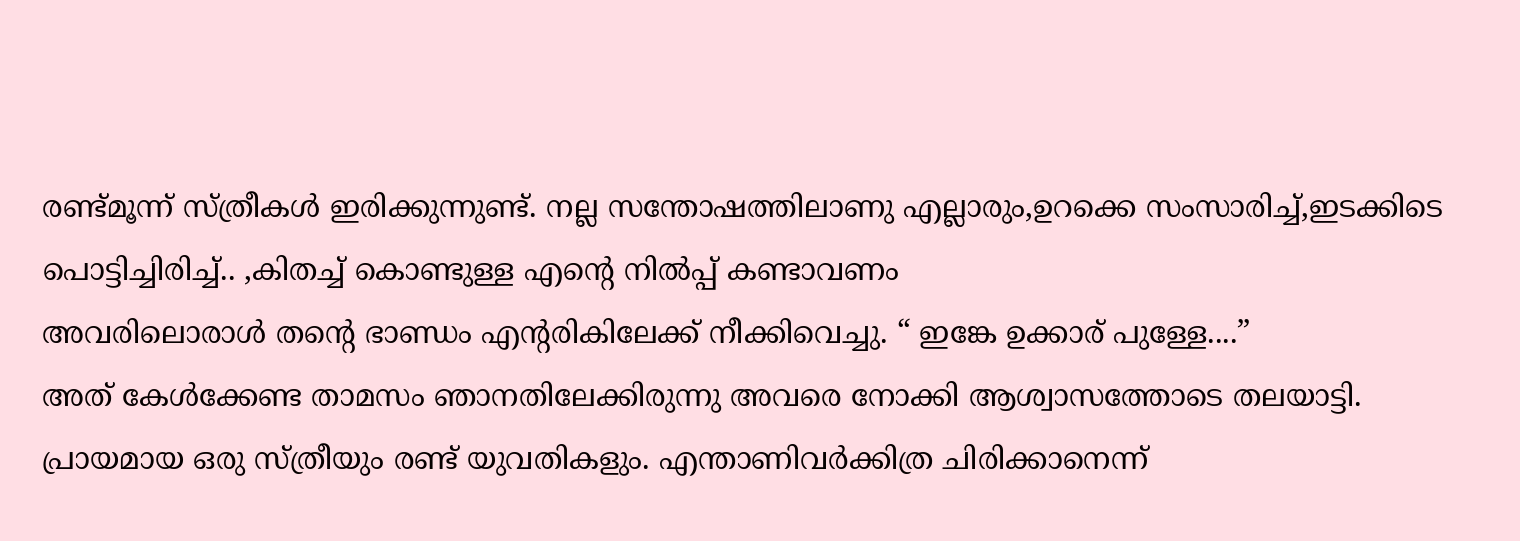രണ്ട്മൂന്ന് സ്ത്രീകള്‍ ഇരിക്കുന്നുണ്ട്. നല്ല സന്തോഷത്തിലാണു എല്ലാരും,ഉറക്കെ സംസാരിച്ച്,ഇടക്കിടെ പൊട്ടിച്ചിരിച്ച്.. ,കിതച്ച് കൊണ്ടുള്ള എന്റെ നില്‍പ്പ് കണ്ടാവണം
അവരിലൊരാള്‍ തന്റെ ഭാണ്ഡം എന്റരികിലേക്ക് നീക്കിവെച്ചു. “ ഇങ്കേ ഉക്കാര് പുള്ളേ....”
അത് കേള്‍ക്കേണ്ട താ‍മസം ഞാനതിലേക്കിരുന്നു അവരെ നോക്കി ആശ്വാസത്തോടെ തലയാട്ടി.
പ്രായമായ ഒരു സ്ത്രീയും രണ്ട് യുവതികളും. എന്താണിവര്‍ക്കിത്ര ചിരിക്കാനെന്ന്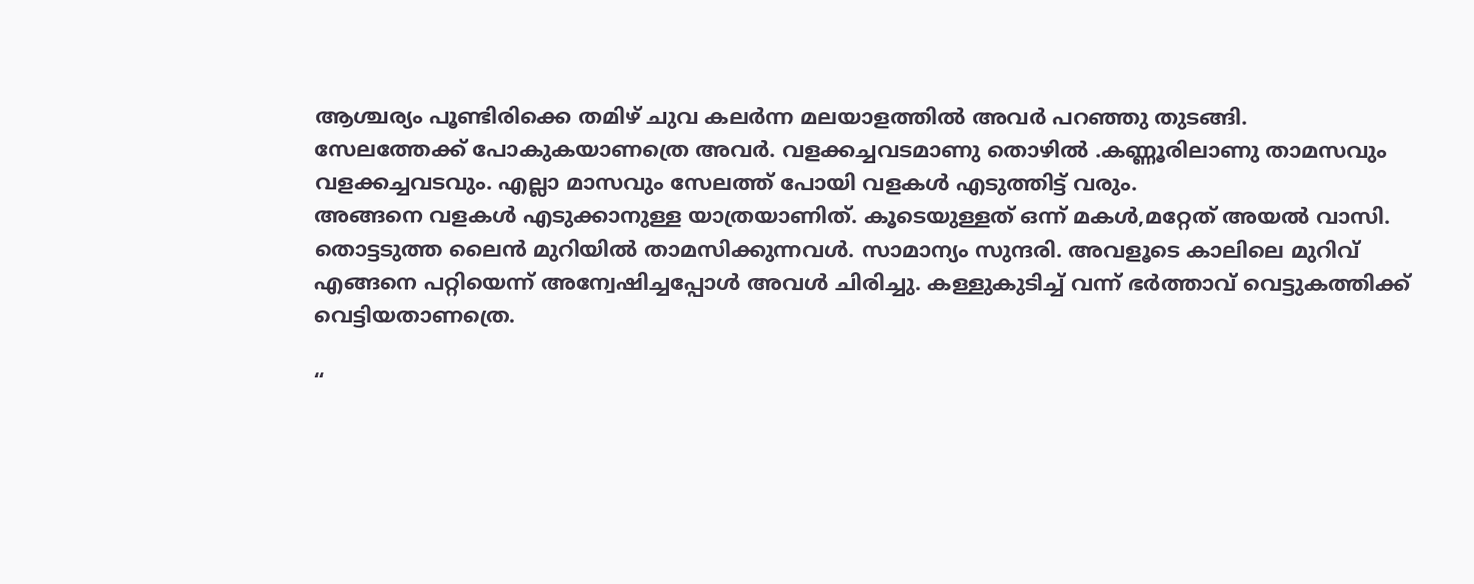ആശ്ചര്യം പൂണ്ടിരിക്കെ തമിഴ് ചുവ കലര്‍ന്ന മലയാളത്തില്‍ അവര്‍ പറഞ്ഞു തുടങ്ങി.
സേലത്തേക്ക് പോകുകയാണത്രെ അവര്‍. വളക്കച്ചവടമാണു തൊഴില്‍ .കണ്ണൂരിലാണു താമസവും വളക്കച്ചവടവും. എല്ലാ മാസവും സേലത്ത് പോയി വളകള്‍ എടുത്തിട്ട് വരും.
അങ്ങനെ വളകള്‍ എടുക്കാനുള്ള യാത്രയാണിത്. കൂടെയുള്ളത് ഒന്ന് മകള്‍,മറ്റേത് അയല്‍ വാസി.
തൊട്ടടുത്ത ലൈന്‍ മുറിയില്‍ താമസിക്കുന്നവള്‍. സാമാന്യം സുന്ദരി. അവളൂടെ കാലിലെ മുറിവ് എങ്ങനെ പറ്റിയെന്ന് അന്വേഷിച്ചപ്പോള്‍ അവള്‍ ചിരിച്ചു. കള്ളുകുടിച്ച് വന്ന് ഭര്‍ത്താവ് വെട്ടുകത്തിക്ക് വെട്ടിയതാണത്രെ.

“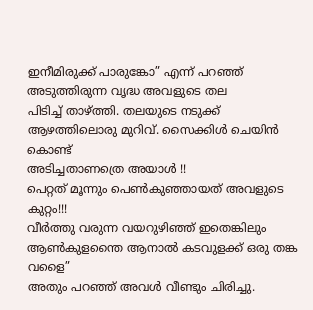ഇനീമിരുക്ക് പാരുങ്കോ” എന്ന് പറഞ്ഞ് അടുത്തിരുന്ന വൃദ്ധ അവളുടെ തല
പിടിച്ച് താഴ്ത്തി. തലയുടെ നടുക്ക് ആഴത്തിലൊരു മുറിവ്. സൈക്കിള്‍ ചെയിന്‍ കൊണ്ട്
അടിച്ചതാണത്രെ അയാള്‍ !!
പെറ്റത് മൂന്നും പെണ്‍കുഞ്ഞായത് അവളുടെ കുറ്റം!!!
വീര്‍ത്തു വരുന്ന വയറുഴിഞ്ഞ് ഇതെങ്കിലും ആണ്‍കുളന്തൈ ആനാല്‍ കടവുളക്ക് ഒരു തങ്ക വളൈ”
അതും പറഞ്ഞ് അവള്‍ വീണ്ടും ചിരിച്ചു.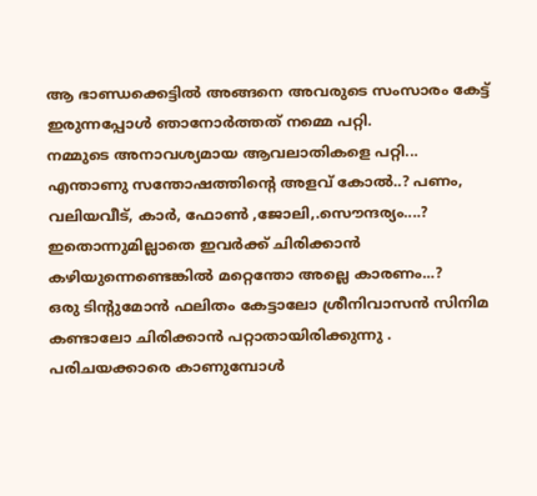ആ ഭാണ്ഡക്കെട്ടില്‍ അങ്ങനെ അവരുടെ സംസാരം കേട്ട് ഇരുന്നപ്പോള്‍ ഞാനോര്‍ത്തത് നമ്മെ പറ്റി.
നമ്മുടെ അനാവശ്യമായ ആവലാതികളെ പറ്റി...
എന്താണു സന്തോഷത്തിന്റെ അളവ് കോല്‍..? പണം, വലിയവീട്, കാര്‍, ഫോണ്‍ ,ജോലി,.സൌന്ദര്യം....?
ഇതൊന്നുമില്ലാതെ ഇവര്‍ക്ക് ചിരിക്കാന്‍ കഴിയുന്നെണ്ടെങ്കില്‍ മറ്റെന്തോ അല്ലെ കാരണം...?
ഒരു ടിന്റുമോന്‍ ഫലിതം കേട്ടാലോ ശ്രീനിവാസന്‍ സിനിമ കണ്ടാലോ ചിരിക്കാന്‍ പറ്റാതായിരിക്കുന്നു .
പരിചയക്കാരെ കാണുമ്പോള്‍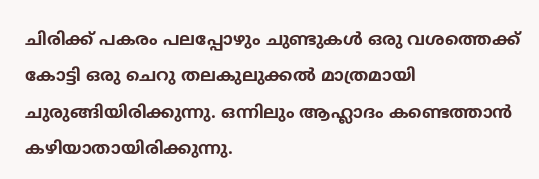ചിരിക്ക് പകരം പലപ്പോഴും ചുണ്ടുകള്‍ ഒരു വശത്തെക്ക് കോട്ടി ഒരു ചെറു തലകുലുക്കല്‍ മാത്രമായി ചുരുങ്ങിയിരിക്കുന്നു. ഒന്നിലും ആഹ്ലാദം കണ്ടെത്താന്‍ കഴിയാതായിരിക്കുന്നു.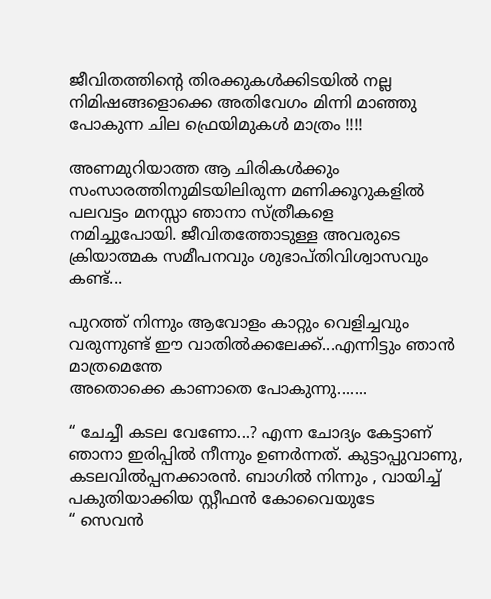ജീവിതത്തിന്റെ തിരക്കുകള്‍ക്കിടയില്‍ നല്ല നിമിഷങ്ങളൊക്കെ അതിവേഗം മിന്നി മാഞ്ഞു പോകുന്ന ചില ഫ്രെയിമുകള്‍ മാത്രം !!!!

അണമുറിയാത്ത ആ ചിരികള്‍ക്കും സംസാരത്തിനുമിടയിലിരുന്ന മണിക്കൂറുകളില്‍ പലവട്ടം മനസ്സാ ഞാനാ സ്ത്രീകളെ
നമിച്ചുപോയി. ജീവിതത്തോടുള്ള അവരുടെ ക്രിയാത്മക സമീപനവും ശുഭാപ്തിവിശ്വാസവും കണ്ട്...

പുറത്ത് നിന്നും ആവോളം കാറ്റും വെളിച്ചവും വരുന്നുണ്ട് ഈ വാതില്‍ക്കലേക്ക്...എന്നിട്ടും ഞാന്‍ മാത്രമെന്തേ
അതൊക്കെ കാണാതെ പോകുന്നു.......

“ ചേച്ചീ കടല വേണോ...? എന്ന ചോദ്യം കേട്ടാണ് ഞാനാ ഇരിപ്പില്‍ നീന്നും ഉണര്‍ന്നത്. കുട്ടാപ്പുവാണു,
കടലവില്‍പ്പനക്കാരന്‍. ബാഗില്‍ നിന്നും , വായിച്ച് പകുതിയാക്കിയ സ്റ്റീഫന്‍ കോവൈയുടേ
“ സെവന്‍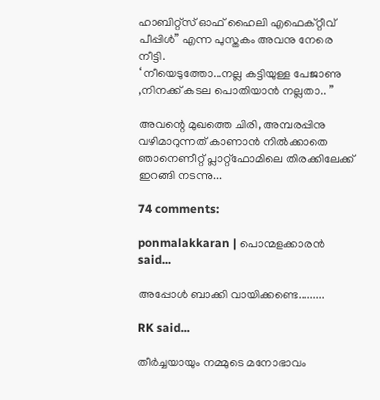ഹാബിറ്റ്സ് ഓഫ് ഹൈലി എഫെക്റ്റീവ് പീപ്പിള്‍” എന്ന പുസ്തകം അവനു നേരെ നീട്ടി.
‘ നീയെടുത്തോ...നല്ല കട്ടിയുള്ള പേജാണു ,നിനക്ക് കടല പൊതിയാന്‍ നല്ലതാ.. ”

അവന്റെ മുഖത്തെ ചിരി, അമ്പരപ്പിനു വഴിമാറുന്നത് കാണാന്‍ നില്‍ക്കാതെ ഞാനെണീറ്റ് പ്ലാറ്റ്ഫോമിലെ തിരക്കിലേക്ക്
ഇറങ്ങി നടന്നു...

74 comments:

ponmalakkaran | പൊന്മളക്കാരന്‍ said...

അപ്പോള്‍ ബാക്കി വായിക്കണ്ടെ.........

RK said...

തീര്‍ച്ചയായും നമ്മുടെ മനോഭാവം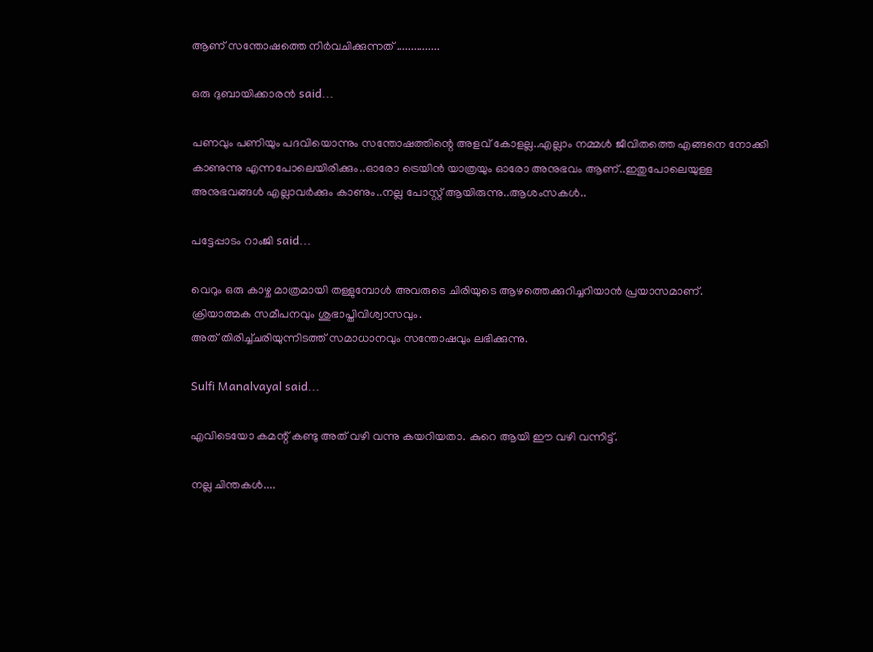ആണ് സന്തോഷത്തെ നിര്‍വചിക്കുന്നത് ...............

ഒരു ദുബായിക്കാരന്‍ said...

പണവും പണിയും പദവിയൊന്നും സന്തോഷത്തിന്റെ അളവ് കോളല്ല..എല്ലാം നമ്മള്‍ ജീവിതത്തെ എങ്ങനെ നോക്കി കാണുന്നു എന്നപോലെയിരിക്കും..ഓരോ ട്രെയിന്‍ യാത്രയും ഓരോ അനുഭവം ആണ്..ഇതുപോലെയുള്ള അനുഭവങ്ങള്‍ എല്ലാവര്‍ക്കും കാണും..നല്ല പോസ്റ്റ്‌ ആയിരുന്നു..ആശംസകള്‍..

പട്ടേപ്പാടം റാംജി said...

വെറും ഒരു കാഴ്ച മാത്രമായി തള്ളുമ്പോള്‍ അവരുടെ ചിരിയുടെ ആഴത്തെക്കുറിച്ചറിയാന്‍ പ്രയാസമാണ്.
ക്രിയാത്മക സമീപനവും ശുഭാപ്തിവിശ്വാസവും.
അത് തിരിച്ച്ചരിയുന്നിടത്ത് സമാധാനവും സന്തോഷവും ലഭിക്കുന്നു.

Sulfi Manalvayal said...

എവിടെയോ കമന്റ്‌ കണ്ടു അത് വഴി വന്നു കയറിയതാ. കുറെ ആയി ഈ വഴി വന്നിട്ട്.

നല്ല ചിന്തകള്‍....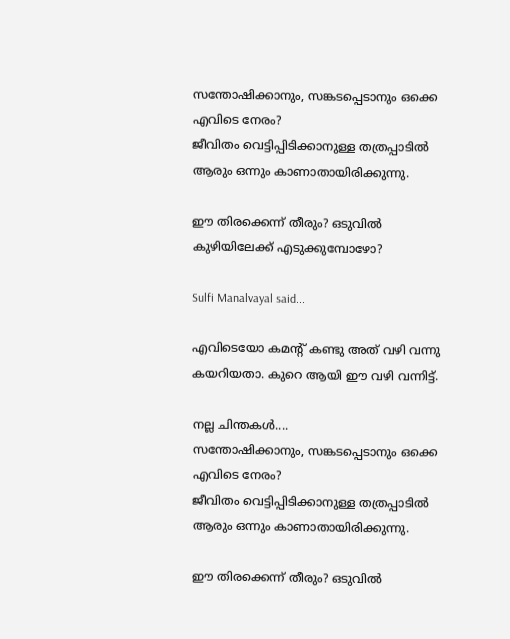സന്തോഷിക്കാനും, സങ്കടപ്പെടാനും ഒക്കെ എവിടെ നേരം?
ജീവിതം വെട്ടിപ്പിടിക്കാനുള്ള തത്രപ്പാടില്‍ ആരും ഒന്നും കാണാതായിരിക്കുന്നു.

ഈ തിരക്കെന്ന് തീരും? ഒടുവില്‍ കുഴിയിലേക്ക് എടുക്കുമ്പോഴോ?

Sulfi Manalvayal said...

എവിടെയോ കമന്റ്‌ കണ്ടു അത് വഴി വന്നു കയറിയതാ. കുറെ ആയി ഈ വഴി വന്നിട്ട്.

നല്ല ചിന്തകള്‍....
സന്തോഷിക്കാനും, സങ്കടപ്പെടാനും ഒക്കെ എവിടെ നേരം?
ജീവിതം വെട്ടിപ്പിടിക്കാനുള്ള തത്രപ്പാടില്‍ ആരും ഒന്നും കാണാതായിരിക്കുന്നു.

ഈ തിരക്കെന്ന് തീരും? ഒടുവില്‍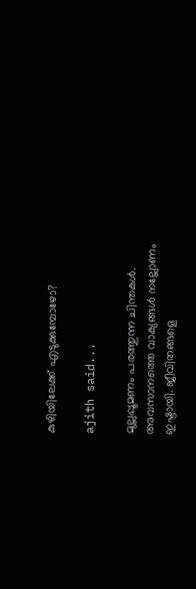കുഴിയിലേക്ക് എടുക്കുമ്പോഴോ?

ajith said...

മുല്ലപ്പൂമണം പരത്തുന്ന ചിന്തകള്‍. അവസാനത്തെ വാക്യങ്ങള്‍ നല്ലോണം ഇഷ്ടായി. ജീവിതങ്ങളെ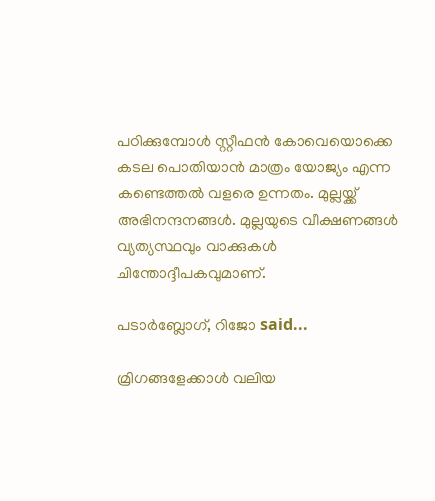പഠിക്കുമ്പോള്‍ സ്റ്റീഫന്‍ കോവെയൊക്കെ കടല പൊതിയാന്‍ മാത്രം യോജ്യം എന്ന കണ്ടെത്തല്‍ വളരെ ഉന്നതം. മുല്ലയ്ക്ക് അഭിനന്ദനങ്ങള്‍. മുല്ലയുടെ വീക്ഷണങ്ങള്‍ വ്യത്യസ്ഥവും വാക്കുകള്‍ ചിന്തോദ്ദീപകവുമാണ്.

പടാര്‍ബ്ലോഗ്‌, റിജോ said...

മ്രിഗങ്ങളേക്കാള്‍ വലിയ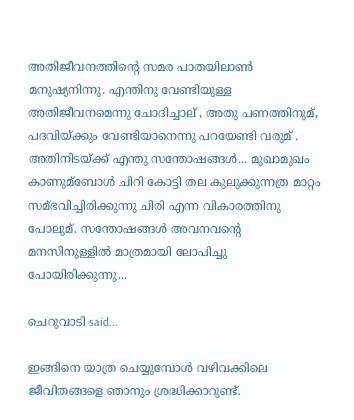അതിജീവനത്തിന്റെ സമര പാതയിലാണ്‍ മനുഷ്യനിന്നു. എന്തിനു വേണ്ടിയുള്ള അതിജീവനമെന്നു ചോദിച്ചാല് , അതു പണത്തിനുമ്, പദവിയ്ക്കും വേണ്ടിയാനെന്നു പറയേണ്ടി വരുമ് . അതിനിടയ്ക്ക് എന്തു സന്തോഷങ്ങള്‍... മുഖാമുഖം കാണുമ്ബോള്‍ ചിറി കോട്ടി തല കുലുക്കുന്നത്ര മാറ്റം സമ്ഭവിച്ചിരിക്കുന്നു ചിരി എന്ന വികാരത്തിനു പോലുമ്. സന്തോഷങ്ങള്‍ അവനവന്റെ മനസിനുള്ളില്‍ മാത്രമായി ലോപിച്ചു പോയിരിക്കുന്നു...

ചെറുവാടി said...

ഇങ്ങിനെ യാത്ര ചെയ്യുമ്പോള്‍ വഴിവക്കിലെ ജീവിതങ്ങളെ ഞാനും ശ്രദ്ധിക്കാറുണ്ട്.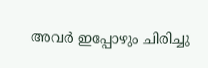അവര്‍ ഇപ്പോഴും ചിരിച്ചു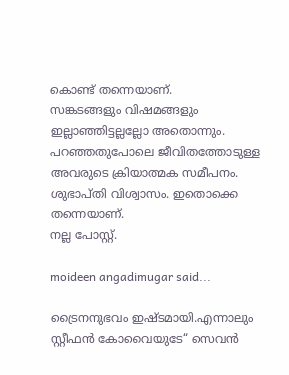കൊണ്ട് തന്നെയാണ്.
സങ്കടങ്ങളും വിഷമങ്ങളും ഇല്ലാഞ്ഞിട്ടല്ലല്ലോ അതൊന്നും.
പറഞ്ഞതുപോലെ ജീവിതത്തോടുള്ള അവരുടെ ക്രിയാത്മക സമീപനം. ശുഭാപ്തി വിശ്വാസം. ഇതൊക്കെ തന്നെയാണ്.
നല്ല പോസ്റ്റ്‌.

moideen angadimugar said...

ട്രൈനനുഭവം ഇഷ്ടമായി.എന്നാലും സ്റ്റീഫന്‍ കോവൈയുടേ“ സെവന്‍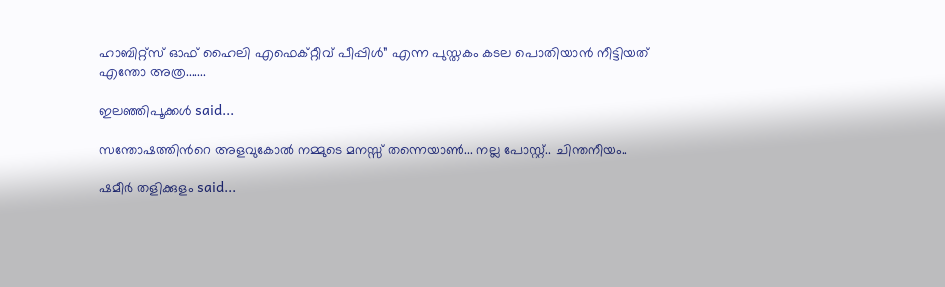ഹാബിറ്റ്സ് ഓഫ് ഹൈലി എഫെക്റ്റീവ് പീപ്പിള്‍” എന്ന പുസ്തകം കടല പൊതിയാൻ നീട്ടിയത് എന്തോ അത്ര.......

ഇലഞ്ഞിപൂക്കള്‍ said...

സന്തോഷത്തിന്‍റെ അളവുകോല്‍ നമ്മുടെ മനസ്സ് തന്നെയാണ്‍... നല്ല പോസ്റ്റ്.. ചിന്തനീയം..

ഷമീര്‍ തളിക്കുളം said...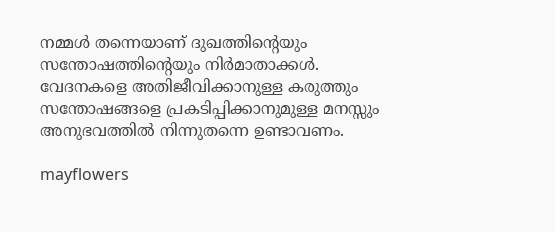നമ്മള്‍ തന്നെയാണ് ദുഖത്തിന്റെയും സന്തോഷത്തിന്റെയും നിര്‍മാതാക്കള്‍. വേദനകളെ അതിജീവിക്കാനുള്ള കരുത്തും സന്തോഷങ്ങളെ പ്രകടിപ്പിക്കാനുമുള്ള മനസ്സും അനുഭവത്തില്‍ നിന്നുതന്നെ ഉണ്ടാവണം.

mayflowers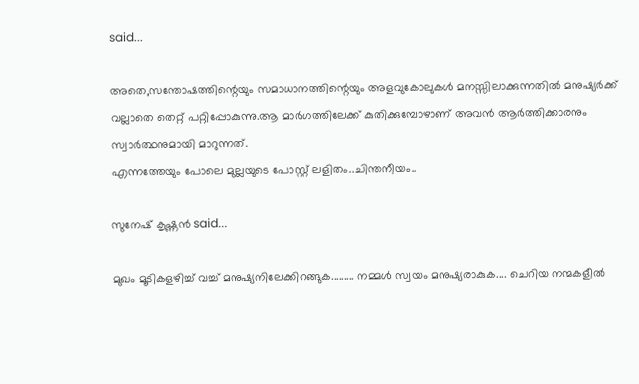said...

അതെ,സന്തോഷത്തിന്റെയും സമാധാനത്തിന്റെയും അളവുകോലുകള്‍ മനസ്സിലാക്കുന്നതില്‍ മനുഷ്യര്‍ക്ക്‌ വല്ലാതെ തെറ്റ് പറ്റിപ്പോകുന്നു.ആ മാര്‍ഗത്തിലേക്ക് കുതിക്കുമ്പോഴാണ് അവന്‍ ആര്‍ത്തിക്കാരനും സ്വാര്‍ത്ഥനുമായി മാറുന്നത്.
എന്നത്തേയും പോലെ മുല്ലയുടെ പോസ്റ്റ്‌ ലളിതം..ചിന്തനീയം..

സുനേഷ് കൃഷ്ണന്‍ said...

മുഖം മൂടികളഴിച്ച് വച്ച് മനുഷ്യനിലേക്കിറങ്ങുക......... നമ്മള്‍ സ്വയം മനുഷ്യരാകുക.... ചെറിയ നന്മകളീല്‍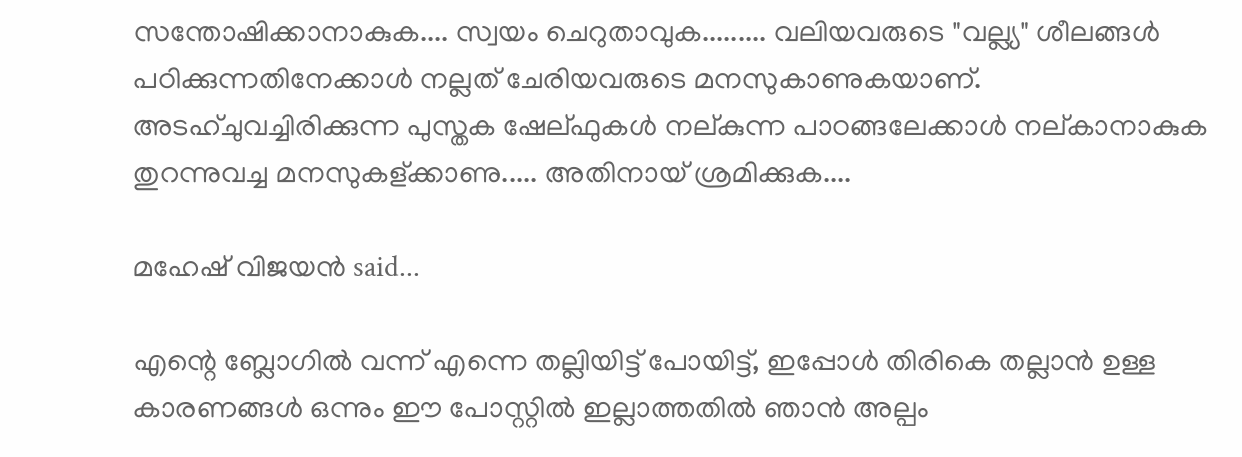സന്തോഷിക്കാനാകുക.... സ്വയം ചെറുതാവുക......... വലിയവരുടെ "വല്ല്യ" ശീലങ്ങള്‍ പഠിക്കുന്നതിനേക്കാള്‍ നല്ലത് ചേരിയവരുടെ മനസുകാണുകയാണ്. അടഹ്ചുവച്ചിരിക്കുന്ന പുസ്തക ഷേല്ഫുകള്‍ നല്കുന്ന പാഠങ്ങലേക്കാള്‍ നല്കാനാകുക തുറന്നുവച്ച മനസുകള്ക്കാണു..... അതിനായ് ശ്രമിക്കുക....

മഹേഷ്‌ വിജയന്‍ said...

എന്റെ ബ്ലോഗില്‍ വന്ന് എന്നെ തല്ലിയിട്ട് പോയിട്ട്, ഇപ്പോള്‍ തിരികെ തല്ലാന്‍ ഉള്ള കാരണങ്ങള്‍ ഒന്നും ഈ പോസ്റ്റില്‍ ഇല്ലാത്തതില്‍ ഞാന്‍ അല്പം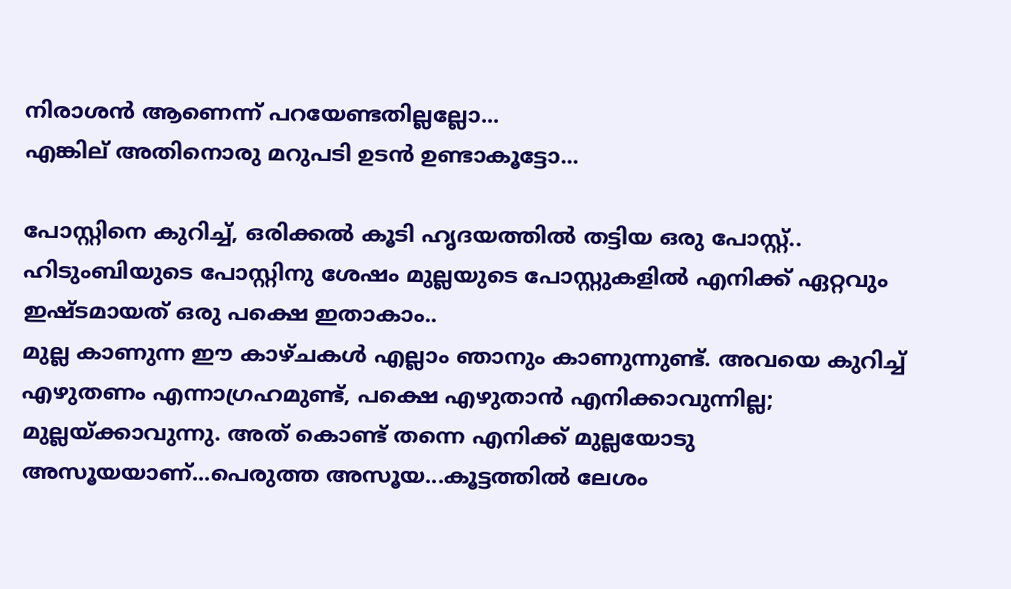നിരാശന്‍ ആണെന്ന് പറയേണ്ടതില്ലല്ലോ...
എങ്കില് അതിനൊരു മറുപടി ഉടന്‍ ഉണ്ടാകൂട്ടോ...

പോസ്റ്റിനെ കുറിച്ച്, ഒരിക്കല്‍ കൂടി ഹൃദയത്തില്‍ തട്ടിയ ഒരു പോസ്റ്റ്‌.. ഹിടുംബിയുടെ പോസ്റ്റിനു ശേഷം മുല്ലയുടെ പോസ്റ്റുകളില്‍ എനിക്ക് ഏറ്റവും ഇഷ്ടമായത് ഒരു പക്ഷെ ഇതാകാം..
മുല്ല കാണുന്ന ഈ കാഴ്ചകള്‍ എല്ലാം ഞാനും കാണുന്നുണ്ട്. അവയെ കുറിച്ച് എഴുതണം എന്നാഗ്രഹമുണ്ട്, പക്ഷെ എഴുതാന്‍ എനിക്കാവുന്നില്ല; മുല്ലയ്ക്കാവുന്നു. അത് കൊണ്ട് തന്നെ എനിക്ക് മുല്ലയോടു അസൂയയാണ്...പെരുത്ത അസൂയ...കൂട്ടത്തില്‍ ലേശം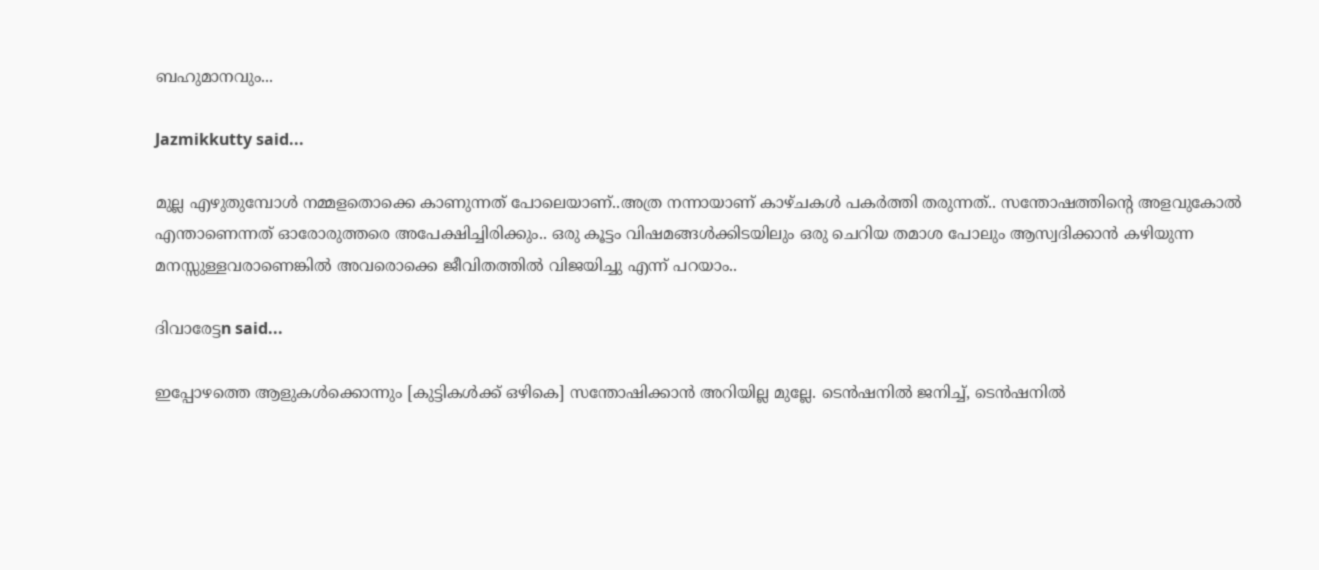ബഹുമാനവും...

Jazmikkutty said...

മുല്ല എഴുതുമ്പോള്‍ നമ്മളതൊക്കെ കാണുന്നത് പോലെയാണ്..അത്ര നന്നായാണ് കാഴ്ചകള്‍ പകര്‍ത്തി തരുന്നത്.. സന്തോഷത്തിന്റെ അളവുകോല്‍ എന്താണെന്നത് ഓരോരുത്തരെ അപേക്ഷിച്ചിരിക്കും.. ഒരു കൂട്ടം വിഷമങ്ങള്‍ക്കിടയിലും ഒരു ചെറിയ തമാശ പോലും ആസ്വദിക്കാന്‍ കഴിയുന്ന മനസ്സുള്ളവരാണെങ്കില്‍ അവരൊക്കെ ജീവിതത്തില്‍ വിജയിച്ചു എന്ന് പറയാം..

ദിവാരേട്ടn said...

ഇപ്പോഴത്തെ ആളുകള്‍ക്കൊന്നും [കുട്ടികള്‍ക്ക് ഒഴികെ] സന്തോഷിക്കാന്‍ അറിയില്ല മുല്ലേ. ടെന്‍ഷനില്‍ ജനിച്ച്, ടെന്‍ഷനില്‍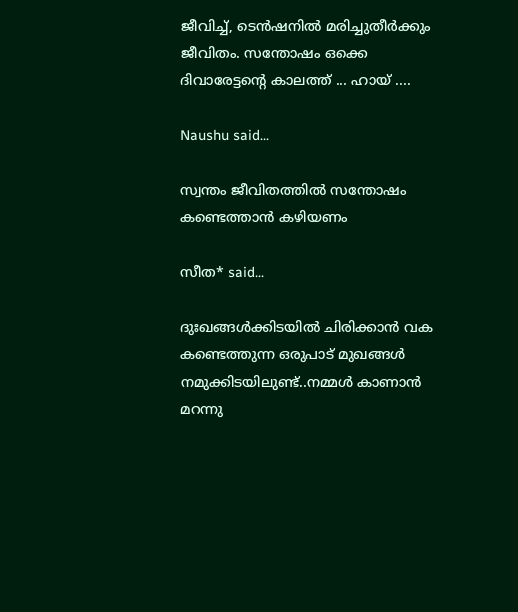ജീവിച്ച്, ടെന്‍ഷനില്‍ മരിച്ചുതീര്‍ക്കും ജീവിതം. സന്തോഷം ഒക്കെ ദിവാരേട്ടന്റെ കാലത്ത് ... ഹായ് ....

Naushu said...

സ്വന്തം ജീവിതത്തില്‍ സന്തോഷം കണ്ടെത്താന്‍ കഴിയണം

സീത* said...

ദുഃഖങ്ങൾക്കിടയിൽ ചിരിക്കാൻ വക കണ്ടെത്തുന്ന ഒരുപാട് മുഖങ്ങൾ നമുക്കിടയിലുണ്ട്..നമ്മൾ കാണാൻ മറന്നു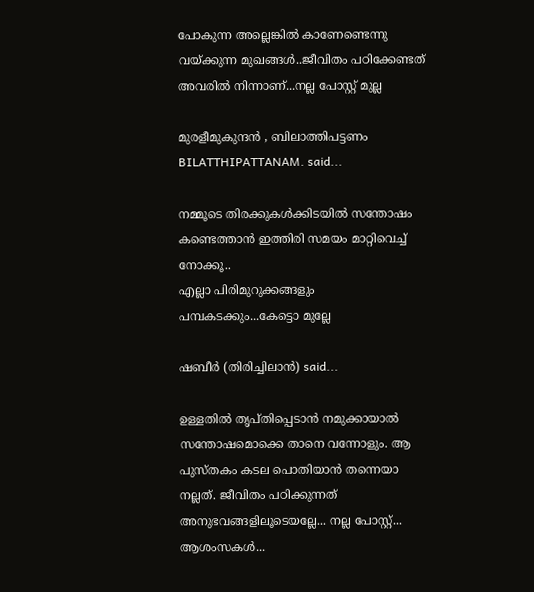പോകുന്ന അല്ലെങ്കിൽ കാണേണ്ടെന്നു വയ്ക്കുന്ന മുഖങ്ങൾ..ജീവിതം പഠിക്കേണ്ടത് അവരിൽ നിന്നാണ്...നല്ല പോസ്റ്റ് മുല്ല

മുരളീമുകുന്ദൻ , ബിലാത്തിപട്ടണം BILATTHIPATTANAM. said...

നമ്മൂടെ തിരക്കുകൾക്കിടയിൽ സന്തോഷം കണ്ടെത്താൻ ഇത്തിരി സമയം മാറ്റിവെച്ച് നോക്കൂ..
എല്ലാ പിരിമുറുക്കങ്ങളും പമ്പകടക്കും...കേട്ടൊ മുല്ലേ

ഷബീര്‍ (തിരിച്ചിലാന്‍) said...

ഉള്ളതില്‍ തൃപ്തിപ്പെടാന്‍ നമുക്കായാല്‍ സന്തോഷമൊക്കെ താനെ വന്നോളും. ആ പുസ്തകം കടല പൊതിയാന്‍ തന്നെയാ നല്ലത്. ജീവിതം പഠിക്കുന്നത് അനുഭവങ്ങളിലൂടെയല്ലേ... നല്ല പോസ്റ്റ്... ആശംസകള്‍...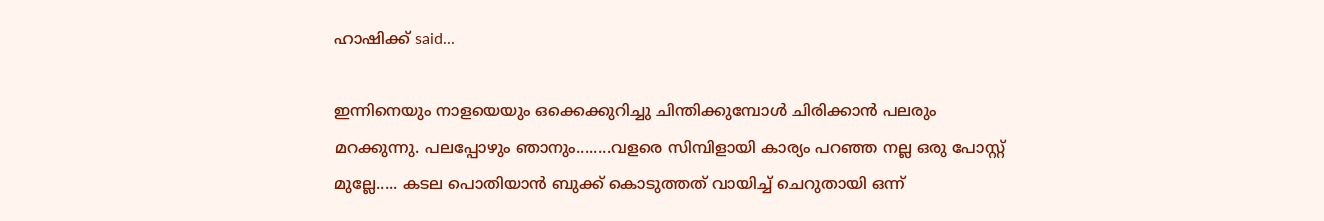ഹാഷിക്ക് said...

ഇന്നിനെയും നാളയെയും ഒക്കെക്കുറിച്ചു ചിന്തിക്കുമ്പോള്‍ ചിരിക്കാന്‍ പലരും മറക്കുന്നു. പലപ്പോഴും ഞാനും........വളരെ സിമ്പിളായി കാര്യം പറഞ്ഞ നല്ല ഒരു പോസ്റ്റ്‌ മുല്ലേ..... കടല പൊതിയാന്‍ ബുക്ക്‌ കൊടുത്തത് വായിച്ച് ചെറുതായി ഒന്ന്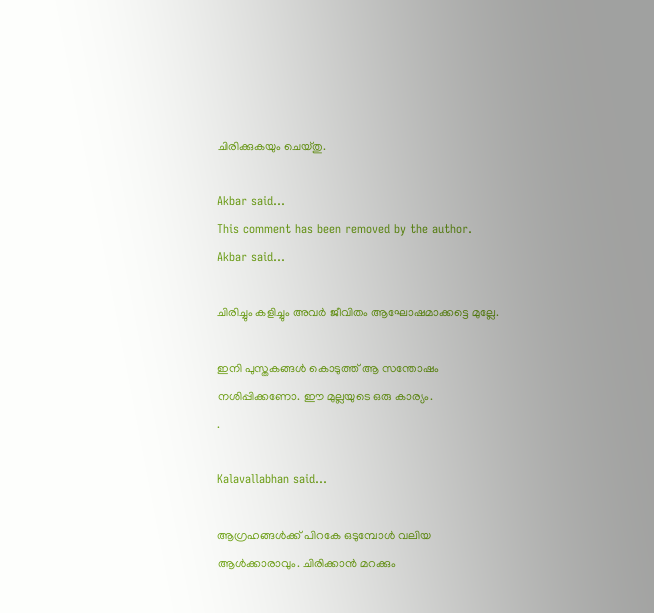ചിരിക്കുകയും ചെയ്തു.

Akbar said...
This comment has been removed by the author.
Akbar said...

ചിരിച്ചും കളിച്ചും അവര്‍ ജീവിതം ആഘോഷമാക്കട്ടെ മുല്ലേ.

ഇനി പുസ്തകങ്ങള്‍ കൊടുത്ത് ആ സന്തോഷം നശിപ്പിക്കണോ. ഈ മുല്ലയുടെ ഒരു കാര്യം.
.

Kalavallabhan said...

ആഗ്രഹങ്ങൾക്ക് പിറകേ ഒടുമ്പോൾ വലിയ ആൾക്കാരാവും. ചിരിക്കാൻ മറക്കും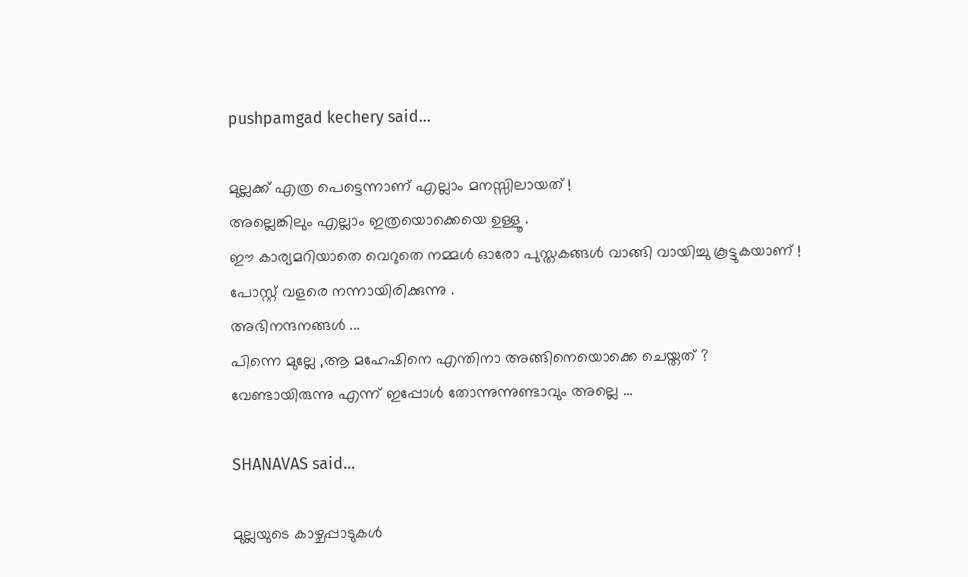pushpamgad kechery said...

മുല്ലക്ക് എത്ര പെട്ടെന്നാണ് എല്ലാം മനസ്സിലായത്‌ !
അല്ലെങ്കിലും എല്ലാം ഇത്രയൊക്കെയെ ഉള്ളൂ .
ഈ കാര്യമറിയാതെ വെറുതെ നമ്മള്‍ ഓരോ പുസ്തകങ്ങള്‍ വാങ്ങി വായിച്ചു കൂട്ടുകയാണ് !
പോസ്റ്റ്‌ വളരെ നന്നായിരിക്കുന്നു .
അഭിനന്ദനങ്ങള്‍ ...
പിന്നെ മുല്ലേ ,ആ മഹേഷിനെ എന്തിനാ അങ്ങിനെയൊക്കെ ചെയ്തത് ?
വേണ്ടായിരുന്നു എന്ന് ഇപ്പോള്‍ തോന്നുന്നുണ്ടാവും അല്ലെ ...

SHANAVAS said...

മുല്ലയുടെ കാഴ്ചപ്പാടുകള്‍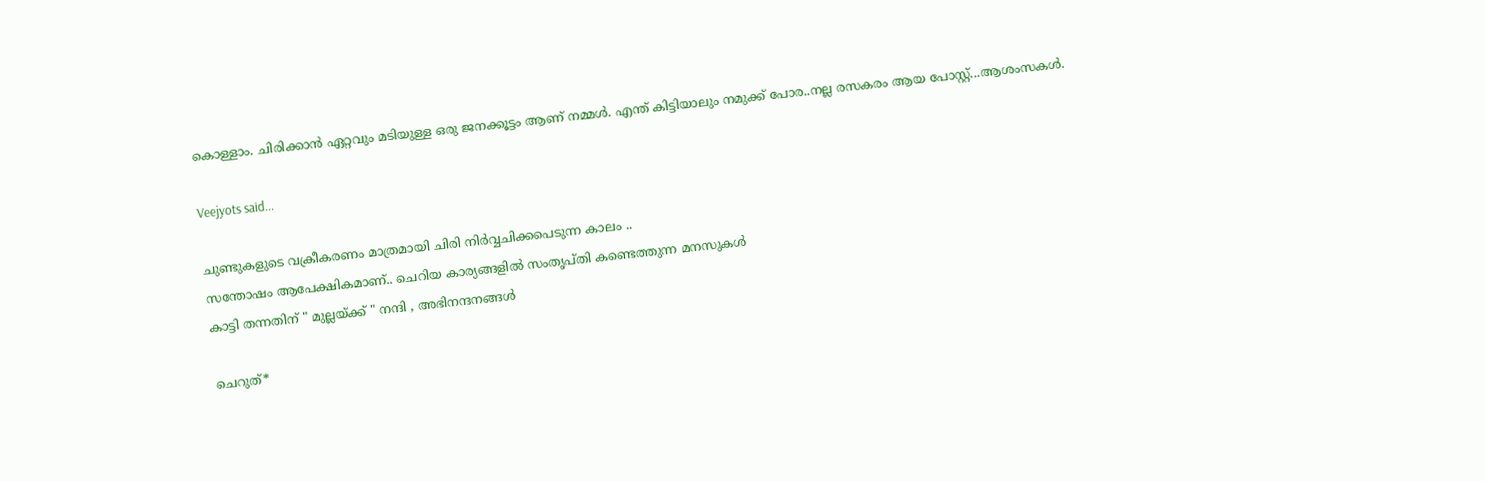കൊള്ളാം. ചിരിക്കാന്‍ ഏറ്റവും മടിയുള്ള ഒരു ജനക്കൂട്ടം ആണ് നമ്മള്‍. എന്ത് കിട്ടിയാലും നമുക്ക് പോര..നല്ല രസകരം ആയ പോസ്റ്റ്‌...ആശംസകള്‍.

Veejyots said...

ചുണ്ടുകളുടെ വക്രീകരണം മാത്രമായി ചിരി നിര്‍വ്വചിക്കപെടുന്ന കാലം ..
സന്തോഷം ആപേക്ഷികമാണ്.. ചെറിയ കാര്യങ്ങളില്‍ സംതൃപ്തി കണ്ടെത്തുന്ന മനസുകള്‍
കാട്ടി തന്നതിന് " മുല്ലയ്ക്ക് " നന്ദി , അഭിനന്ദനങ്ങള്‍

ചെറുത്*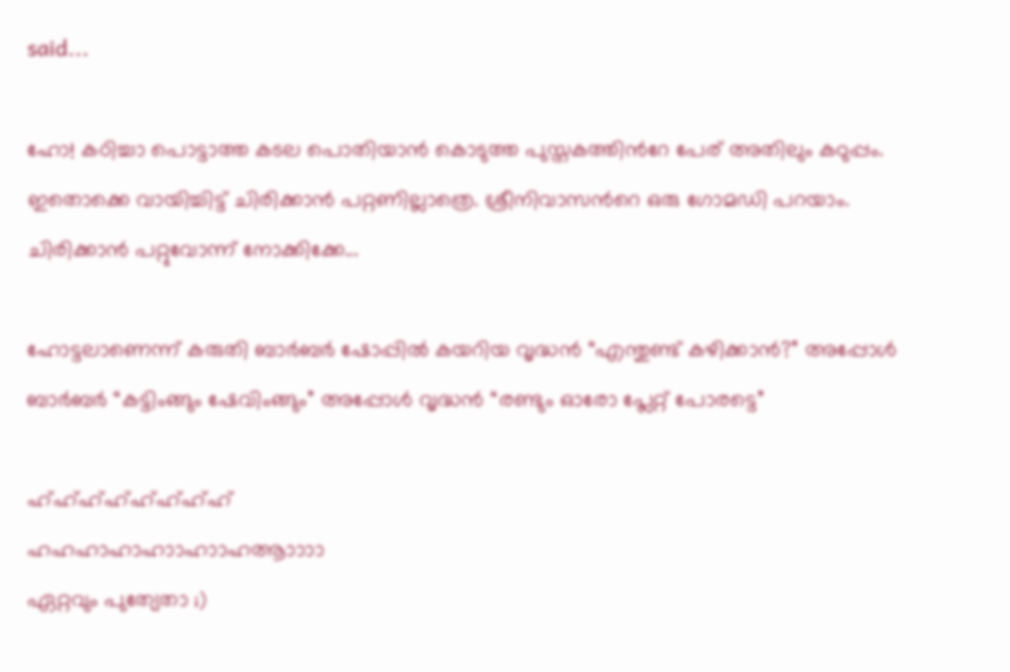said...

ഹോ! കഠിച്ചാ പൊട്ടാത്ത കടല പൊതിയാന്‍ കൊടുത്ത പുസ്തകത്തിന്‍‌റേ പേര് അതിലും കഠുപ്പം. ഇതൊക്കെ വായിച്ചിട്ട് ചിരിക്കാന്‍ പറ്റണില്ലാത്രെ. ശ്രീനിവാസന്‍‌റെ ഒരു ഗോമഡി പറയാം. ചിരിക്കാന്‍ പറ്റുവോന്ന് നോക്കിക്കേ...

ഹോട്ടലാണെന്ന് കരുതി ബാര്‍ബര്‍ ഷോപ്പില്‍ കയറിയ വൃദ്ധന്‍ “എന്തുണ്ട് കഴിക്കാന്‍?” അപ്പോള്‍ ബാര്‍ബര്‍ “കട്ടിംങ്ങും ഷേവിംങ്ങും” അപ്പോള്‍ വൃദ്ധന്‍ “രണ്ടും ഓരോ പ്ലേറ്റ് പോരട്ടെ”

ഹ്ഹ്ഹ്ഹ്ഹ്ഹ്ഹ്ഹ്
ഹഹഹാഹാഹാ‍ാഹാ‍ാഹആ‍ാ‍ാ‍ാ‍ാ
ഏറ്റവും പുത്യേതാ ;)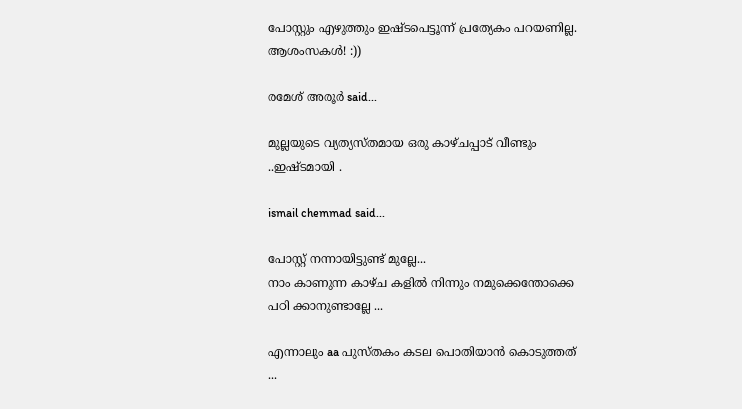പോസ്റ്റും എഴുത്തും ഇഷ്ടപെട്ടൂന്ന് പ്രത്യേകം പറയണില്ല. ആശംസകള്‍! :))

രമേശ്‌ അരൂര്‍ said...

മുല്ലയുടെ വ്യത്യസ്തമായ ഒരു കാഴ്ചപ്പാട് വീണ്ടും ..ഇഷ്ടമായി .

ismail chemmad said...

പോസ്റ്റ്‌ നന്നായിട്ടുണ്ട് മുല്ലേ...
നാം കാണുന്ന കാഴ്ച കളില്‍ നിന്നും നമുക്കെന്തോക്കെ പഠി ക്കാനുണ്ടാല്ലേ ...

എന്നാലും aa പുസ്തകം കടല പൊതിയാന്‍ കൊടുത്തത് ...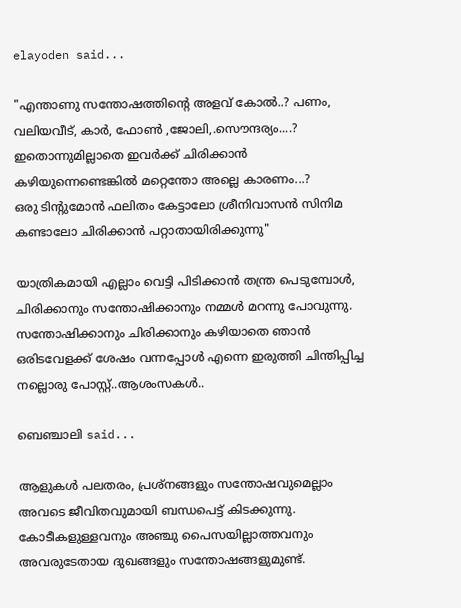elayoden said...

"എന്താണു സന്തോഷത്തിന്റെ അളവ് കോല്‍..? പണം, വലിയവീട്, കാര്‍, ഫോണ്‍ ,ജോലി,.സൌന്ദര്യം....? ഇതൊന്നുമില്ലാതെ ഇവര്‍ക്ക് ചിരിക്കാന്‍ കഴിയുന്നെണ്ടെങ്കില്‍ മറ്റെന്തോ അല്ലെ കാരണം...?
ഒരു ടിന്റുമോന്‍ ഫലിതം കേട്ടാലോ ശ്രീനിവാസന്‍ സിനിമ കണ്ടാലോ ചിരിക്കാന്‍ പറ്റാതായിരിക്കുന്നു"

യാത്രികമായി എല്ലാം വെട്ടി പിടിക്കാന്‍ തന്ത്ര പെടുമ്പോള്‍, ചിരിക്കാനും സന്തോഷിക്കാനും നമ്മള്‍ മറന്നു പോവുന്നു. സന്തോഷിക്കാനും ചിരിക്കാനും കഴിയാതെ ഞാന്‍ ഒരിടവേളക്ക് ശേഷം വന്നപ്പോള്‍ എന്നെ ഇരുത്തി ചിന്തിപ്പിച്ച നല്ലൊരു പോസ്റ്റ്‌..ആശംസകള്‍..

ബെഞ്ചാലി said...

ആളുകൾ പലതരം, പ്രശ്നങ്ങളും സന്തോഷവുമെല്ലാം അവടെ ജീവിതവുമായി ബന്ധപെട്ട് കിടക്കുന്നു. കോടീകളുള്ളവനും അഞ്ചു പൈസയില്ലാത്തവനും അവരുടേതായ ദുഖങ്ങളും സന്തോഷങ്ങളുമുണ്ട്.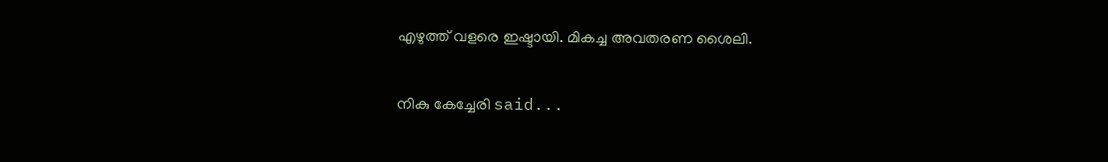എഴുത്ത് വളരെ ഇഷ്ടായി. മികച്ച അവതരണ ശൈലി.

നികു കേച്ചേരി said...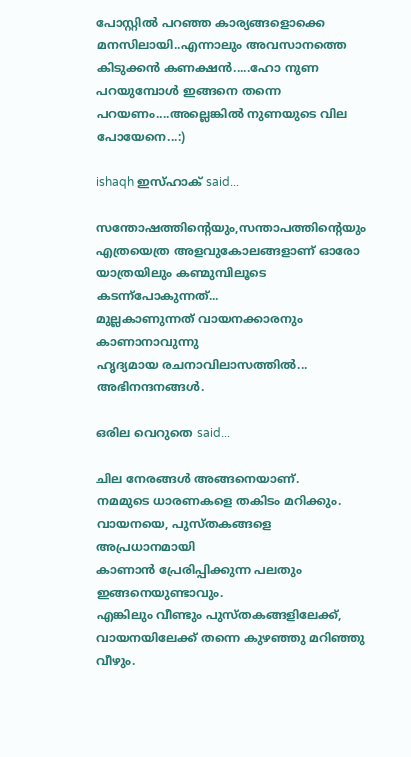പോസ്റ്റിൽ പറഞ്ഞ കാര്യങ്ങളൊക്കെ മനസിലായി..എന്നാലും അവസാനത്തെ കിടുക്കൻ കണക്ഷൻ.....ഹോ നുണ പറയുമ്പോൾ ഇങ്ങനെ തന്നെ പറയണം....അല്ലെങ്കിൽ നുണയുടെ വില പോയേനെ...:)

ishaqh ഇസ്‌ഹാക് said...

സന്തോഷത്തിന്റെയും,സന്താപത്തിന്റെയും എത്രയെത്ര അളവുകോലങ്ങളാണ് ഓരോ യാത്രയിലും കണ്മുമ്പിലൂടെ കടന്ന്പോകുന്നത്...
മുല്ലകാണുന്നത് വായനക്കാരനും കാണാനാവുന്നു
ഹൃദ്യമായ രചനാവിലാസത്തില്‍...
അഭിനന്ദനങ്ങള്‍.

ഒരില വെറുതെ said...

ചില നേരങ്ങള്‍ അങ്ങനെയാണ്.
നമമുടെ ധാരണകളെ തകിടം മറിക്കും.
വായനയെ, പുസ്തകങ്ങളെ അപ്രധാനമായി
കാണാന്‍ പ്രേരിപ്പിക്കുന്ന പലതും ഇങ്ങനെയുണ്ടാവും.
എങ്കിലും വീണ്ടും പുസ്തകങ്ങളിലേക്ക്,
വായനയിലേക്ക് തന്നെ കുഴഞ്ഞു മറിഞ്ഞു വീഴും.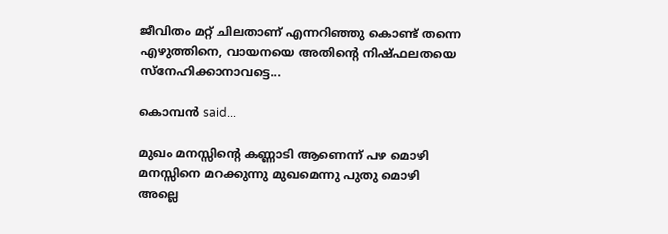ജീവിതം മറ്റ് ചിലതാണ് എന്നറിഞ്ഞു കൊണ്ട് തന്നെ
എഴുത്തിനെ, വായനയെ അതിന്റെ നിഷ്ഫലതയെ
സ്നേഹിക്കാനാവട്ടെ...

കൊമ്പന്‍ said...

മുഖം മനസ്സിന്റെ കണ്ണാടി ആണെന്ന് പഴ മൊഴി
മനസ്സിനെ മറക്കുന്നു മുഖമെന്നു പുതു മൊഴി
അല്ലെ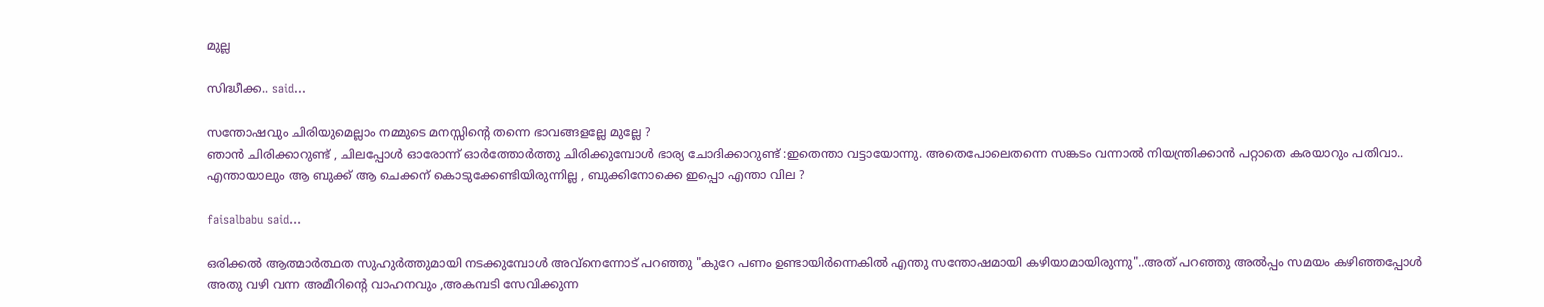മുല്ല

സിദ്ധീക്ക.. said...

സന്തോഷവും ചിരിയുമെല്ലാം നമ്മുടെ മനസ്സിന്റെ തന്നെ ഭാവങ്ങളല്ലേ മുല്ലേ ?
ഞാന്‍ ചിരിക്കാറുണ്ട് , ചിലപ്പോള്‍ ഓരോന്ന് ഓര്‍ത്തോര്‍ത്തു ചിരിക്കുമ്പോള്‍ ഭാര്യ ചോദിക്കാറുണ്ട് :ഇതെന്താ വട്ടായോന്നു. അതെപോലെതന്നെ സങ്കടം വന്നാല്‍ നിയന്ത്രിക്കാന്‍ പറ്റാതെ കരയാറും പതിവാ..
എന്തായാലും ആ ബുക്ക് ആ ചെക്കന് കൊടുക്കേണ്ടിയിരുന്നില്ല , ബുക്കിനോക്കെ ഇപ്പൊ എന്താ വില ?

faisalbabu said...

ഒരിക്കല്‍ ആത്മാര്‍ത്ഥത സുഹുര്‍ത്തുമായി നടക്കുമ്പോള്‍ അവ്നെന്നോട് പറഞ്ഞു "കുറേ പണം ഉണ്ടായിര്‍ന്നെകില്‍ എന്തു സന്തോഷമായി കഴിയാമായിരുന്നു"..അത് പറഞ്ഞു അല്‍പ്പം സമയം കഴിഞ്ഞപ്പോള്‍ അതു വഴി വന്ന അമീറിന്റെ വാഹനവും ,അകമ്പടി സേവിക്കുന്ന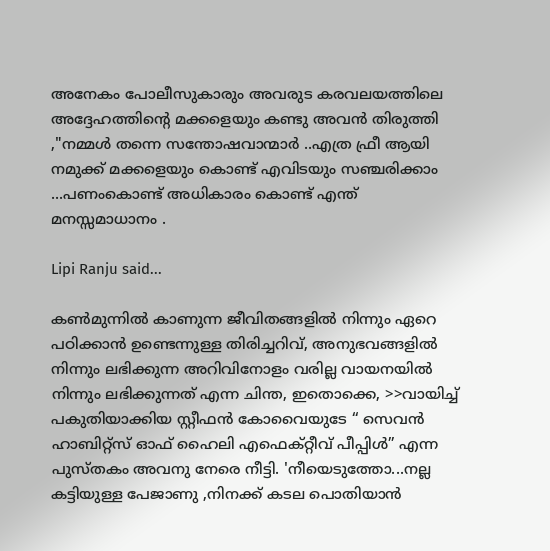അനേകം പോലീസുകാരും അവരുട കരവലയത്തിലെ അദ്ദേഹത്തിന്റെ മക്കളെയും കണ്ടു അവന്‍ തിരുത്തി ,"നമ്മള്‍ തന്നെ സന്തോഷവാന്മാര്‍ ..എത്ര ഫ്രീ ആയി നമുക്ക് മക്കളെയും കൊണ്ട് എവിടയും സഞ്ചരിക്കാം ...പണംകൊണ്ട് അധികാരം കൊണ്ട് എന്ത് മനസ്സമാധാനം .

Lipi Ranju said...

കണ്‍മുന്നില്‍ കാണുന്ന ജീവിതങ്ങളില്‍ നിന്നും ഏറെ പഠിക്കാന്‍ ഉണ്ടെന്നുള്ള തിരിച്ചറിവ്, അനുഭവങ്ങളില്‍ നിന്നും ലഭിക്കുന്ന അറിവിനോളം വരില്ല വായനയില്‍ നിന്നും ലഭിക്കുന്നത് എന്ന ചിന്ത, ഇതൊക്കെ, >>വായിച്ച് പകുതിയാക്കിയ സ്റ്റീഫന്‍ കോവൈയുടേ “ സെവന്‍ ഹാബിറ്റ്സ് ഓഫ് ഹൈലി എഫെക്റ്റീവ് പീപ്പിള്‍” എന്ന പുസ്തകം അവനു നേരെ നീട്ടി. 'നീയെടുത്തോ...നല്ല കട്ടിയുള്ള പേജാണു ,നിനക്ക് കടല പൊതിയാന്‍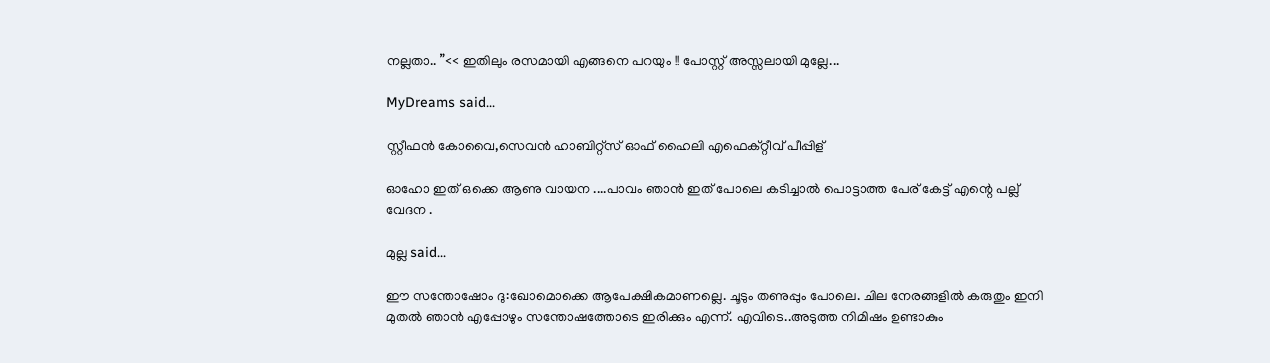നല്ലതാ.. ”<< ഇതിലും രസമായി എങ്ങനെ പറയും !! പോസ്റ്റ്‌ അസ്സലായി മുല്ലേ...

MyDreams said...

സ്റ്റീഫന്‍ കോവൈ,സെവന്‍ ഹാബിറ്റ്സ് ഓഫ് ഹൈലി എഫെക്റ്റീവ് പീപ്പിള്

ഓഹോ ഇത് ഒക്കെ ആണു വായന ....പാവം ഞാന്‍ ഇത് പോലെ കടിച്ചാല്‍ പൊട്ടാത്ത പേര് കേട്ട് എന്റെ പല്ല് വേദന .

മുല്ല said...

ഈ സന്തോഷോം ദു:ഖോമൊക്കെ ആപേക്ഷികമാണല്ലെ. ചൂടും തണുപ്പും പോലെ. ചില നേരങ്ങളില്‍ കരുതും ഇനി മുതല്‍ ഞാന്‍ എപ്പോഴും സന്തോഷത്തോടെ ഇരിക്കും എന്ന്. എവിടെ..അടുത്ത നിമിഷം ഉണ്ടാകും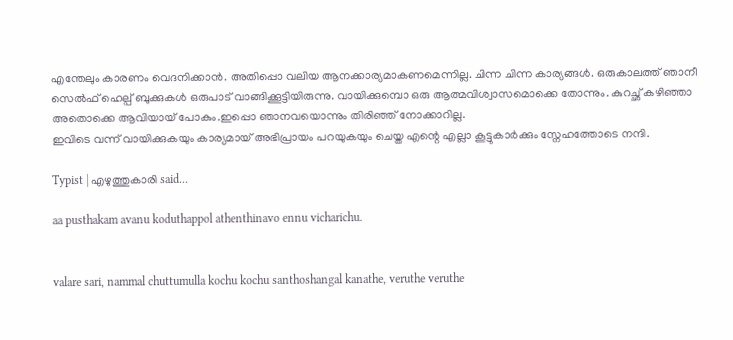എന്തേലും കാരണം വെദനിക്കാന്‍. അതിപ്പൊ വലിയ ആനക്കാര്യമാകണമെന്നില്ല. ചിന്ന ചിന്ന കാര്യങ്ങള്‍. ഒരുകാലത്ത് ഞാനീ സെല്‍ഫ് ഹെല്പ് ബുക്കുകള്‍ ഒരുപാട് വാങ്ങിക്കൂട്ടിയിരുന്നു. വായിക്കുമ്പൊ ഒരു ആത്മവിശ്വാസമൊക്കെ തോന്നും. കുറച്ഛ് കഴിഞ്ഞാ അതൊക്കെ ആവിയായ് പോകും.ഇപ്പൊ ഞാനവയൊന്നും തിരിഞ്ഞ് നോക്കാറില്ല.
ഇവിടെ വന്ന് വായിക്കുകയും കാര്യമായ് അഭിപ്രായം പറയുകയും ചെയ്ത എന്റെ എല്ലാ കൂട്ടുകാര്‍ക്കും സ്നേഹത്തോടെ നന്ദി.

Typist | എഴുത്തുകാരി said...

aa pusthakam avanu koduthappol athenthinavo ennu vicharichu.


valare sari, nammal chuttumulla kochu kochu santhoshangal kanathe, veruthe veruthe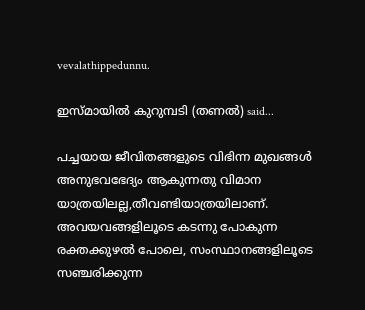vevalathippedunnu.

ഇസ്മായില്‍ കുറുമ്പടി (തണല്‍) said...

പച്ചയായ ജീവിതങ്ങളുടെ വിഭിന്ന മുഖങ്ങള്‍ അനുഭവഭേദ്യം ആകുന്നതു വിമാന യാത്രയിലല്ല,തീവണ്ടിയാത്രയിലാണ്.
അവയവങ്ങളിലൂടെ കടന്നു പോകുന്ന രക്തക്കുഴല്‍ പോലെ, സംസ്ഥാനങ്ങളിലൂടെ സഞ്ചരിക്കുന്ന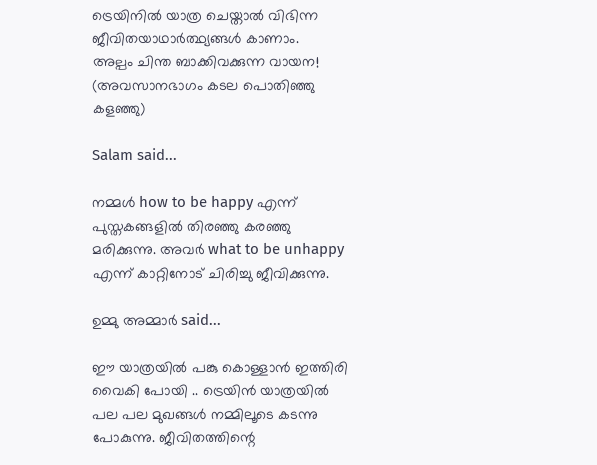ട്രെയിനില്‍ യാത്ര ചെയ്താല്‍ വിഭിന്ന ജീവിതയാഥാര്‍ത്ഥ്യങ്ങള്‍ കാണാം.
അല്പം ചിന്ത ബാക്കിവക്കുന്ന വായന!
(അവസാനഭാഗം കടല പൊതിഞ്ഞു കളഞ്ഞു)

Salam said...

നമ്മള്‍ how to be happy എന്ന് പുസ്തകങ്ങളില്‍ തിരഞ്ഞു കരഞ്ഞു മരിക്കുന്നു. അവര്‍ what to be unhappy എന്ന് കാറ്റിനോട് ചിരിച്ചു ജീവിക്കുന്നു.

ഉമ്മു അമ്മാര്‍ said...

ഈ യാത്രയില്‍ പങ്കു കൊള്ളാന്‍ ഇത്തിരി വൈകി പോയി .. ട്രെയിന്‍ യാത്രയില്‍ പല പല മുഖങ്ങള്‍ നമ്മിലൂടെ കടന്നു പോകുന്നു. ജീവിതത്തിന്റെ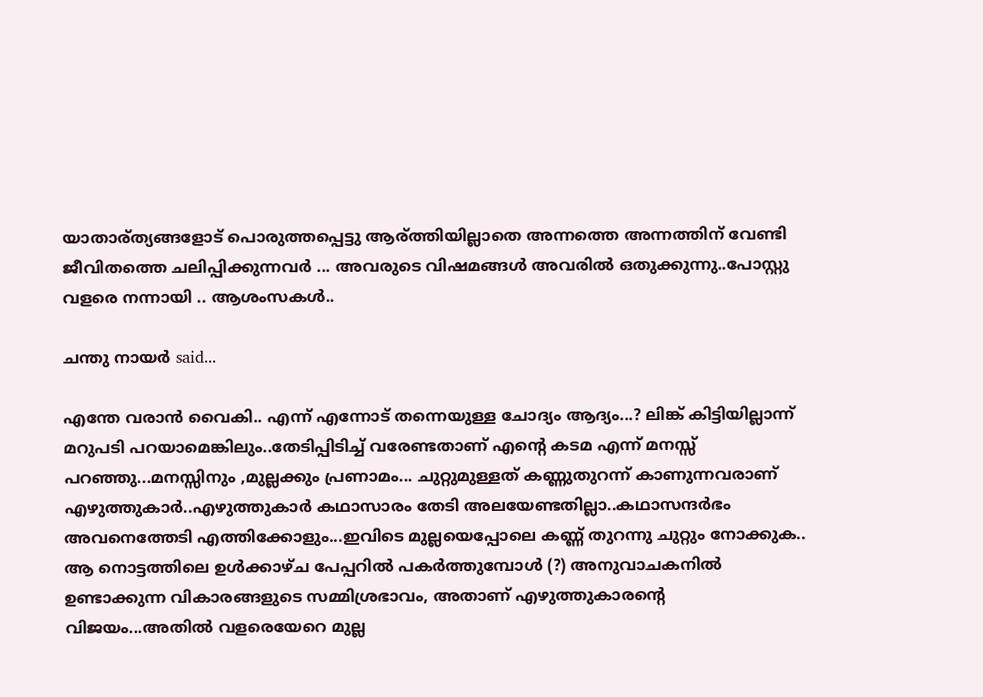യാതാര്ത്യങ്ങളോട് പൊരുത്തപ്പെട്ടു ആര്ത്തിയില്ലാതെ അന്നത്തെ അന്നത്തിന് വേണ്ടി ജീവിതത്തെ ചലിപ്പിക്കുന്നവര്‍ ... അവരുടെ വിഷമങ്ങള്‍ അവരില്‍ ഒതുക്കുന്നു..പോസ്റ്റു വളരെ നന്നായി .. ആശംസകള്‍..

ചന്തു നായര്‍ said...

എന്തേ വരാൻ വൈകി.. എന്ന് എന്നോട് തന്നെയുള്ള ചോദ്യം ആദ്യം...? ലിങ്ക് കിട്ടിയില്ലാന്ന് മറുപടി പറയാമെങ്കിലും..തേടിപ്പിടിച്ച് വരേണ്ടതാണ് എന്റെ കടമ എന്ന് മനസ്സ് പറഞ്ഞു...മനസ്സിനും ,മുല്ലക്കും പ്രണാമം... ചുറ്റുമുള്ളത് കണ്ണുതുറന്ന് കാണുന്നവരാണ് എഴുത്തുകാർ..എഴുത്തുകാർ കഥാസാരം തേടി അലയേണ്ടതില്ലാ..കഥാസന്ദർഭം അവനെത്തേടി എത്തിക്കോളും...ഇവിടെ മുല്ലയെപ്പോലെ കണ്ണ് തുറന്നു ചുറ്റും നോക്കുക.. ആ നൊട്ടത്തിലെ ഉൾക്കാഴ്ച പേപ്പറിൽ പകർത്തുമ്പോൾ (?) അനുവാചകനിൽ ഉണ്ടാക്കുന്ന വികാരങ്ങളുടെ സമ്മിശ്രഭാവം, അതാണ് എഴുത്തുകാരന്റെ വിജയം...അതിൽ വളരെയേറെ മുല്ല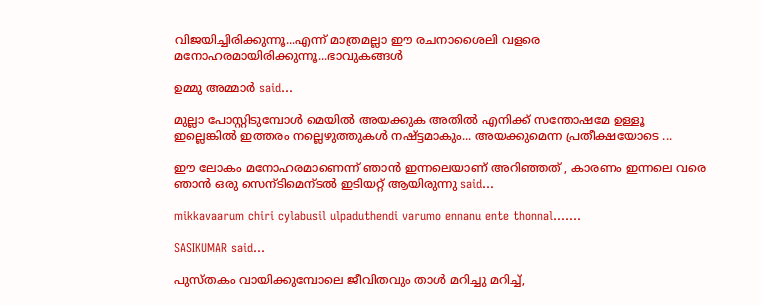വിജയിച്ചിരിക്കുന്നൂ...എന്ന് മാത്രമല്ലാ ഈ രചനാശൈലി വളരെ മനോഹരമായിരിക്കുന്നൂ...ഭാവുകങ്ങൾ

ഉമ്മു അമ്മാര്‍ said...

മുല്ലാ പോസ്റ്റിടുമ്പോള്‍ മെയില്‍ അയക്കുക അതില്‍ എനിക്ക് സന്തോഷമേ ഉള്ളൂ ഇല്ലെങ്കില്‍ ഇത്തരം നല്ലെഴുത്തുകള്‍ നഷ്ട്ടമാകും... അയക്കുമെന്ന പ്രതീക്ഷയോടെ ...

ഈ ലോകം മനോഹരമാണെന്ന് ഞാന്‍ ഇന്നലെയാണ് അറിഞ്ഞത് , കാരണം ഇന്നലെ വരെ ഞാന്‍ ഒരു സെന്ടിമെന്ടല്‍ ഇടിയറ്റ് ആയിരുന്നു said...

mikkavaarum chiri cylabusil ulpaduthendi varumo ennanu ente thonnal.......

SASIKUMAR said...

പുസ്തകം വായിക്കുമ്പോലെ ജീവിതവും താൾ മറിച്ചു മറിച്ച്‌,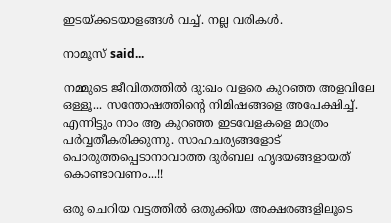ഇടയ്ക്കടയാളങ്ങൾ വച്ച്‌. നല്ല വരികൾ.

നാമൂസ് said...

നമ്മുടെ ജീവിതത്തില്‍ ദു:ഖം വളരെ കുറഞ്ഞ അളവിലേ ഒള്ളൂ... സന്തോഷത്തിന്‍റെ നിമിഷങ്ങളെ അപേക്ഷിച്ച്.
എന്നിട്ടും നാം ആ കുറഞ്ഞ ഇടവേളകളെ മാത്രം പര്‍വ്വതീകരിക്കുന്നു. സാഹചര്യങ്ങളോട് പൊരുത്തപ്പെടാനാവാത്ത ദുര്‍ബല ഹൃദയങ്ങളായത് കൊണ്ടാവണം...!!

ഒരു ചെറിയ വട്ടത്തില്‍ ഒതുക്കിയ അക്ഷരങ്ങളിലൂടെ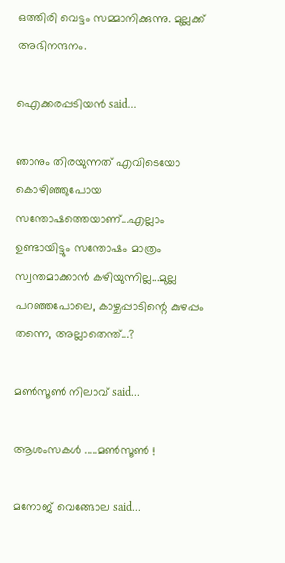ഒത്തിരി വെട്ടം സമ്മാനിക്കുന്നു. മുല്ലക്ക് അഭിനന്ദനം.

ഐക്കരപ്പടിയന്‍ said...

ഞാനും തിരയുന്നത് എവിടെയോ കൊഴിഞ്ഞുപോയ സന്തോഷത്തെയാണ്...എല്ലാം ഉണ്ടായിട്ടും സന്തോഷം മാത്രം സ്വന്തമാക്കാൻ കഴിയുന്നില്ല...മുല്ല പറഞ്ഞപോലെ, കാഴ്ചപ്പാടിന്റെ കുഴപ്പം തന്നെ, അല്ലാതെന്ത്...?

മണ്‍സൂണ്‍ നിലാവ് said...

ആശംസകള്‍ .....മണ്‍സൂണ്‍ !

മനോജ്‌ വെങ്ങോല said...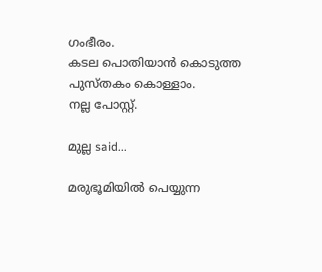ഗംഭീരം.
കടല പൊതിയാന്‍ കൊടുത്ത പുസ്തകം കൊള്ളാം.
നല്ല പോസ്റ്റ്‌.

മുല്ല said...

മരുഭൂമിയില്‍ പെയ്യുന്ന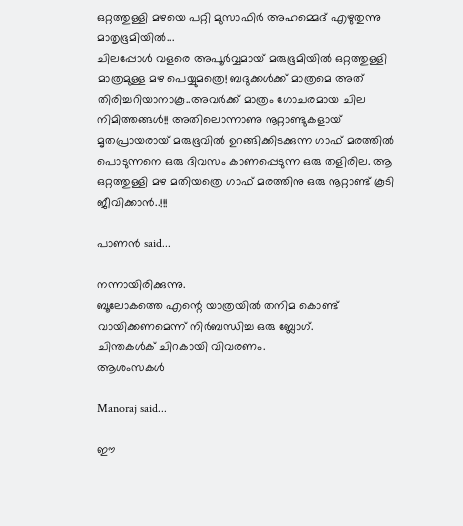ഒറ്റത്തുള്ളി മഴയെ പറ്റി മുസാഫിര്‍ അഹമ്മെദ് എഴുതുന്നു മാതൃഭൂമിയില്‍...
ചിലപ്പോള്‍ വളരെ അപൂര്‍വ്വമായ് മരുഭൂമിയില്‍ ഒറ്റത്തുള്ളി മാത്രമുള്ള മഴ പെയ്യുമത്രെ! ബദുക്കള്‍ക്ക് മാത്രമെ അത് തിരിച്ചറിയാനാകൂ..അവര്‍ക്ക് മാത്രം ഗോചരമായ ചില നിമിത്തങ്ങള്‍!! അതിലൊന്നാണു നൂറ്റാണ്ടുകളായ് മൃതപ്രായരായ് മരുഭൂവില്‍ ഉറങ്ങിക്കിടക്കുന്ന ഗാഫ് മരത്തില്‍ പൊടുന്നനെ ഒരു ദിവസം കാണപ്പെടുന്ന ഒരു തളിരില. ആ ഒറ്റത്തുള്ളി മഴ മതിയത്രെ ഗാഫ് മരത്തിനു ഒരു നൂറ്റാണ്ട് കൂടി ജീവിക്കാന്‍..!!!

പാണന്‍ said...

നന്നായിരിക്കുന്നു.
ബൂലോകത്തെ എന്റെ യാത്രയില്‍ തനിമ കൊണ്ട് വായിക്കണമെന്ന് നിര്‍ബന്ധിച്ച ഒരു ബ്ലോഗ്‌.
ചിന്തകള്‍ക് ചിറകായി വിവരണം.
ആശംസകള്‍

Manoraj said...

ഈ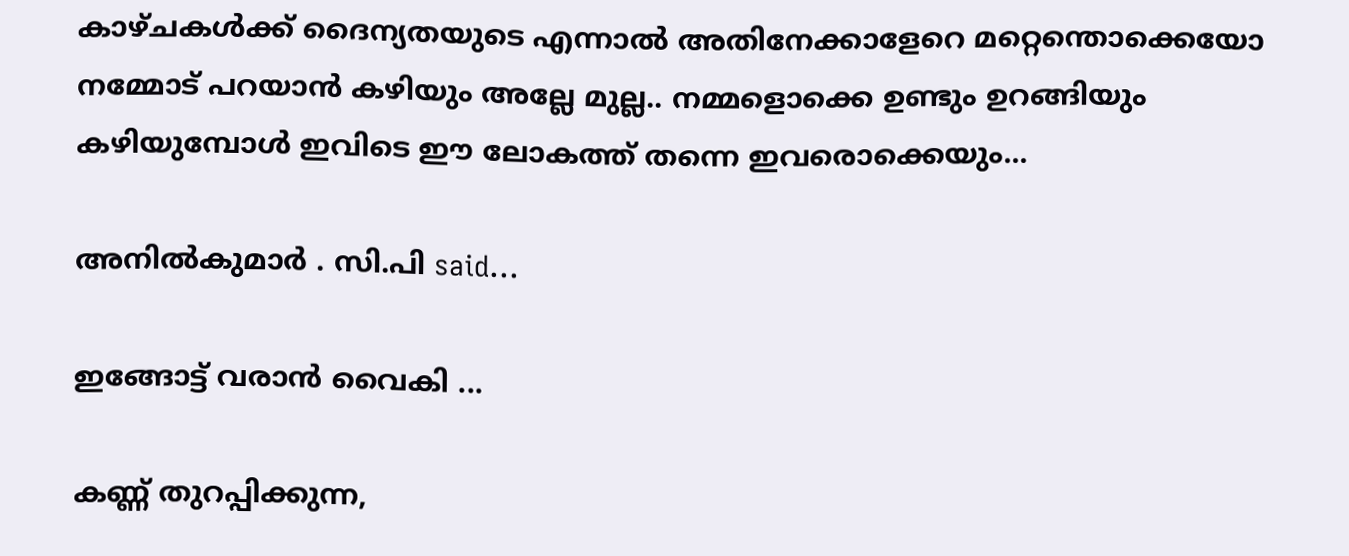കാഴ്ചകള്‍ക്ക് ദൈന്യതയുടെ എന്നാല്‍ അതിനേക്കാളേറെ മറ്റെന്തൊക്കെയോ നമ്മോട് പറയാന്‍ കഴിയും അല്ലേ മുല്ല.. നമ്മളൊക്കെ ഉണ്ടും ഉറങ്ങിയും കഴിയുമ്പോള്‍ ഇവിടെ ഈ ലോകത്ത് തന്നെ ഇവരൊക്കെയും...

അനില്‍കുമാര്‍ . സി.പി said...

ഇങ്ങോട്ട് വരാന്‍ വൈകി ...

കണ്ണ് തുറപ്പിക്കുന്ന,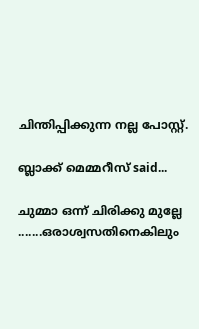ചിന്തിപ്പിക്കുന്ന നല്ല പോസ്റ്റ്‌.

ബ്ലാക്ക്‌ മെമ്മറീസ് said...

ചുമ്മാ ഒന്ന് ചിരിക്കു മുല്ലേ .......ഒരാശ്വസതിനെകിലും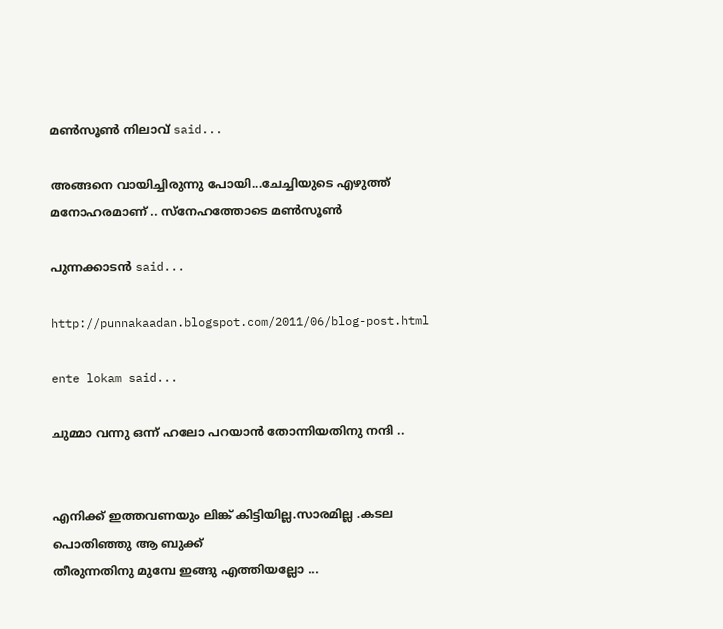മണ്‍സൂണ്‍ നിലാവ് said...

അങ്ങനെ വായിച്ചിരുന്നു പോയി...ചേച്ചിയുടെ എഴുത്ത് മനോഹരമാണ് .. സ്നേഹത്തോടെ മണ്‍സൂണ്‍

പുന്നക്കാടൻ said...

http://punnakaadan.blogspot.com/2011/06/blog-post.html

ente lokam said...

ചുമ്മാ വന്നു ഒന്ന് ഹലോ പറയാന്‍ തോന്നിയതിനു നന്ദി ..


എനിക്ക് ഇത്തവണയും ലിങ്ക് കിട്ടിയില്ല.സാരമില്ല .കടല പൊതിഞ്ഞു ആ ബുക്ക്‌
തീരുന്നതിനു മുമ്പേ ഇങ്ങു എത്തിയല്ലോ ...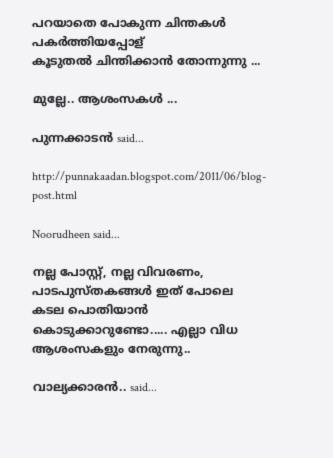പറയാതെ പോകുന്ന ചിന്തകള്‍ പകര്‍ത്തിയപ്പോള്
കൂടുതല്‍ ചിന്തിക്കാന്‍ തോന്നുന്നു ...

മുല്ലേ.. ആശംസകള്‍ ...

പുന്നക്കാടൻ said...

http://punnakaadan.blogspot.com/2011/06/blog-post.html

Noorudheen said...

നല്ല പോസ്റ്റ്‌, നല്ല വിവരണം, പാടപുസ്തകങ്ങള്‍ ഇത് പോലെ കടല പൊതിയാന്‍ കൊടുക്കാറുണ്ടോ..... എല്ലാ വിധ ആശംസകളും നേരുന്നു..

വാല്യക്കാരന്‍.. said...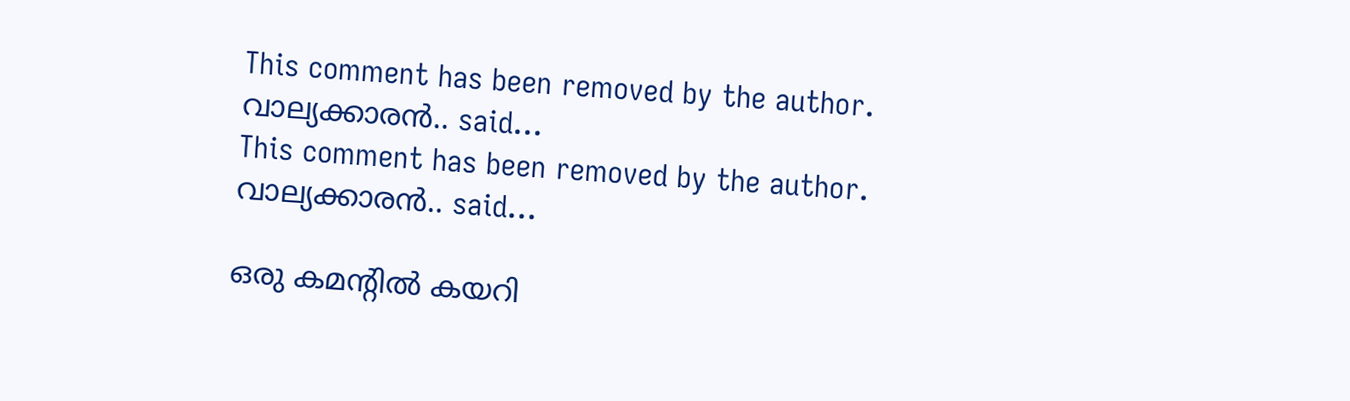This comment has been removed by the author.
വാല്യക്കാരന്‍.. said...
This comment has been removed by the author.
വാല്യക്കാരന്‍.. said...

ഒരു കമന്റില്‍ കയറി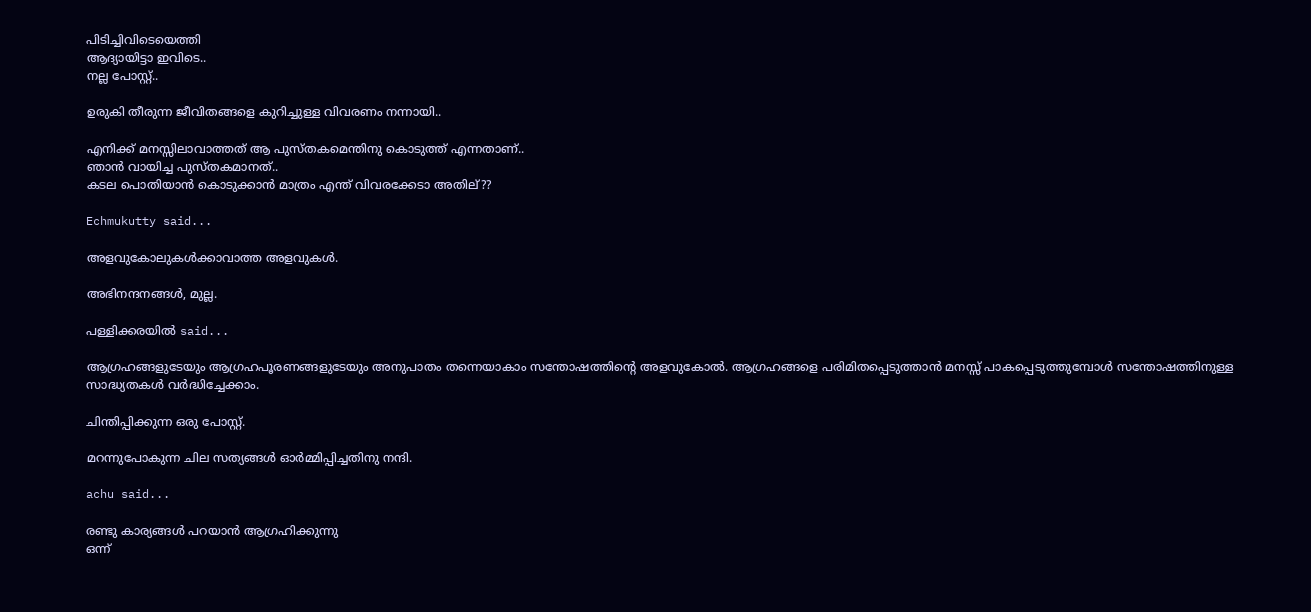പിടിച്ചിവിടെയെത്തി
ആദ്യായിട്ടാ ഇവിടെ..
നല്ല പോസ്റ്റ്‌..

ഉരുകി തീരുന്ന ജീവിതങ്ങളെ കുറിച്ചുള്ള വിവരണം നന്നായി..

എനിക്ക് മനസ്സിലാവാത്തത് ആ പുസ്തകമെന്തിനു കൊടുത്ത് എന്നതാണ്..
ഞാന്‍ വായിച്ച പുസ്തകമാനത്..
കടല പൊതിയാന്‍ കൊടുക്കാന്‍ മാത്രം എന്ത് വിവരക്കേടാ അതില്??

Echmukutty said...

അളവുകോലുകൾക്കാവാത്ത അളവുകൾ.

അഭിനന്ദനങ്ങൾ, മുല്ല.

പള്ളിക്കരയില്‍ said...

ആഗ്രഹങ്ങളുടേയും ആഗ്രഹപൂരണങ്ങളുടേയും അനുപാതം തന്നെയാകാം സന്തോഷത്തിന്റെ അളവുകോൽ. ആഗ്രഹങ്ങളെ പരിമിതപ്പെടുത്താൻ മനസ്സ് പാകപ്പെടുത്തുമ്പോൾ സന്തോഷത്തിനുള്ള സാദ്ധ്യതകൾ വർദ്ധിച്ചേക്കാം.

ചിന്തിപ്പിക്കുന്ന ഒരു പോസ്റ്റ്.

മറന്നുപോകുന്ന ചില സത്യങ്ങൾ ഓർമ്മിപ്പിച്ചതിനു നന്ദി.

achu said...

രണ്ടു കാര്യങ്ങള്‍ പറയാന്‍ ആഗ്രഹിക്കുന്നു
ഒന്ന്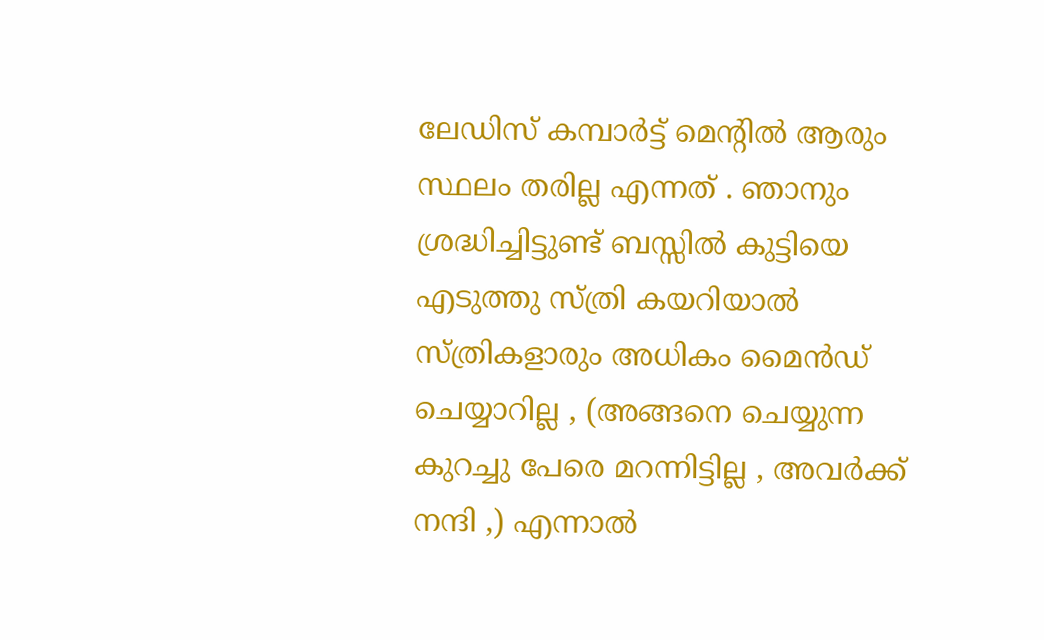ലേഡിസ് കമ്പാര്‍ട്ട് മെന്റില്‍ ആരും സ്ഥലം തരില്ല എന്നത് . ഞാനും ശ്രദ്ധിച്ചിട്ടുണ്ട് ബസ്സില്‍ കുട്ടിയെ എടുത്തു സ്ത്രി കയറിയാല്‍ സ്ത്രികളാരും അധികം മൈന്‍ഡ് ചെയ്യാറില്ല , (അങ്ങനെ ചെയ്യുന്ന കുറച്ചു പേരെ മറന്നിട്ടില്ല , അവര്‍ക്ക് നന്ദി ,) എന്നാല്‍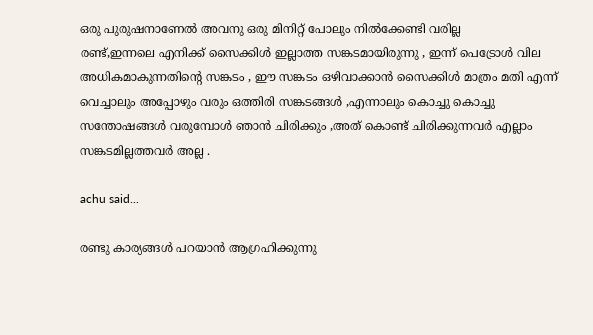ഒരു പുരുഷനാണേല്‍ അവനു ഒരു മിനിറ്റ് പോലും നില്‍ക്കേണ്ടി വരില്ല
രണ്ട്,ഇന്നലെ എനിക്ക് സൈക്കിള്‍ ഇല്ലാത്ത സങ്കടമായിരുന്നു , ഇന്ന് പെട്രോള്‍ വില അധികമാകുന്നതിന്റെ സങ്കടം , ഈ സങ്കടം ഒഴിവാക്കാന്‍ സൈക്കിള്‍ മാത്രം മതി എന്ന് വെച്ചാലും അപ്പോഴും വരും ഒത്തിരി സങ്കടങ്ങള്‍ ,എന്നാലും കൊച്ചു കൊച്ചു സന്തോഷങ്ങള്‍ വരുമ്പോള്‍ ഞാന്‍ ചിരിക്കും ,അത് കൊണ്ട് ചിരിക്കുന്നവര്‍ എല്ലാം സങ്കടമില്ലത്തവര്‍ അല്ല .

achu said...

രണ്ടു കാര്യങ്ങള്‍ പറയാന്‍ ആഗ്രഹിക്കുന്നു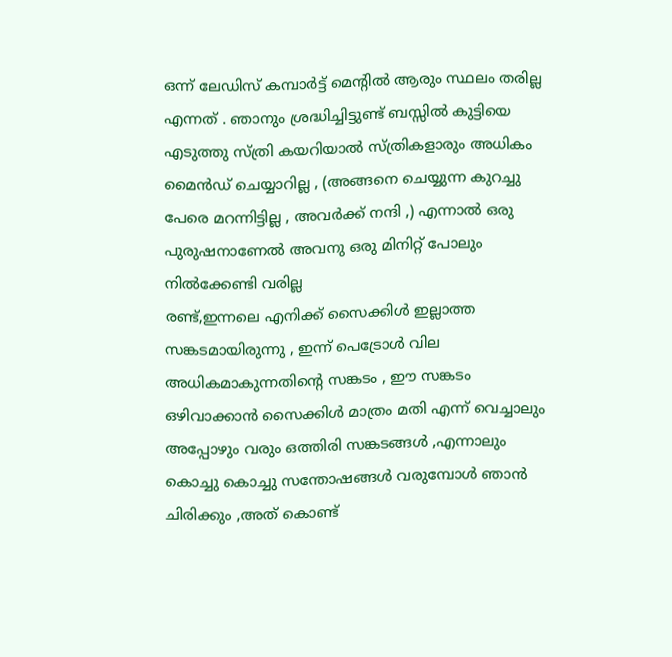ഒന്ന് ലേഡിസ് കമ്പാര്‍ട്ട് മെന്റില്‍ ആരും സ്ഥലം തരില്ല എന്നത് . ഞാനും ശ്രദ്ധിച്ചിട്ടുണ്ട് ബസ്സില്‍ കുട്ടിയെ എടുത്തു സ്ത്രി കയറിയാല്‍ സ്ത്രികളാരും അധികം മൈന്‍ഡ് ചെയ്യാറില്ല , (അങ്ങനെ ചെയ്യുന്ന കുറച്ചു പേരെ മറന്നിട്ടില്ല , അവര്‍ക്ക് നന്ദി ,) എന്നാല്‍ ഒരു പുരുഷനാണേല്‍ അവനു ഒരു മിനിറ്റ് പോലും നില്‍ക്കേണ്ടി വരില്ല
രണ്ട്,ഇന്നലെ എനിക്ക് സൈക്കിള്‍ ഇല്ലാത്ത സങ്കടമായിരുന്നു , ഇന്ന് പെട്രോള്‍ വില അധികമാകുന്നതിന്റെ സങ്കടം , ഈ സങ്കടം ഒഴിവാക്കാന്‍ സൈക്കിള്‍ മാത്രം മതി എന്ന് വെച്ചാലും അപ്പോഴും വരും ഒത്തിരി സങ്കടങ്ങള്‍ ,എന്നാലും കൊച്ചു കൊച്ചു സന്തോഷങ്ങള്‍ വരുമ്പോള്‍ ഞാന്‍ ചിരിക്കും ,അത് കൊണ്ട്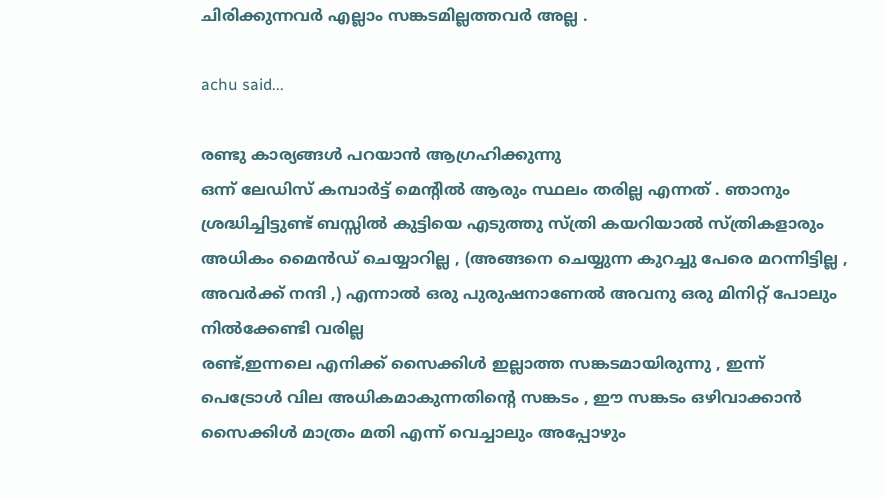ചിരിക്കുന്നവര്‍ എല്ലാം സങ്കടമില്ലത്തവര്‍ അല്ല .

achu said...

രണ്ടു കാര്യങ്ങള്‍ പറയാന്‍ ആഗ്രഹിക്കുന്നു
ഒന്ന് ലേഡിസ് കമ്പാര്‍ട്ട് മെന്റില്‍ ആരും സ്ഥലം തരില്ല എന്നത് . ഞാനും ശ്രദ്ധിച്ചിട്ടുണ്ട് ബസ്സില്‍ കുട്ടിയെ എടുത്തു സ്ത്രി കയറിയാല്‍ സ്ത്രികളാരും അധികം മൈന്‍ഡ് ചെയ്യാറില്ല , (അങ്ങനെ ചെയ്യുന്ന കുറച്ചു പേരെ മറന്നിട്ടില്ല , അവര്‍ക്ക് നന്ദി ,) എന്നാല്‍ ഒരു പുരുഷനാണേല്‍ അവനു ഒരു മിനിറ്റ് പോലും നില്‍ക്കേണ്ടി വരില്ല
രണ്ട്,ഇന്നലെ എനിക്ക് സൈക്കിള്‍ ഇല്ലാത്ത സങ്കടമായിരുന്നു , ഇന്ന് പെട്രോള്‍ വില അധികമാകുന്നതിന്റെ സങ്കടം , ഈ സങ്കടം ഒഴിവാക്കാന്‍ സൈക്കിള്‍ മാത്രം മതി എന്ന് വെച്ചാലും അപ്പോഴും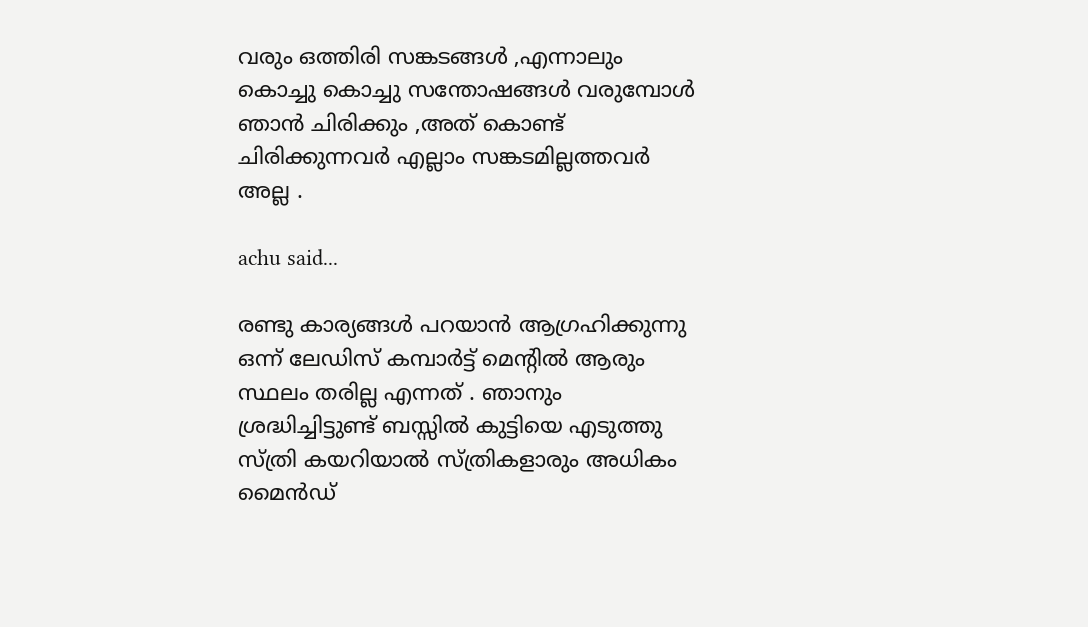വരും ഒത്തിരി സങ്കടങ്ങള്‍ ,എന്നാലും കൊച്ചു കൊച്ചു സന്തോഷങ്ങള്‍ വരുമ്പോള്‍ ഞാന്‍ ചിരിക്കും ,അത് കൊണ്ട് ചിരിക്കുന്നവര്‍ എല്ലാം സങ്കടമില്ലത്തവര്‍ അല്ല .

achu said...

രണ്ടു കാര്യങ്ങള്‍ പറയാന്‍ ആഗ്രഹിക്കുന്നു
ഒന്ന് ലേഡിസ് കമ്പാര്‍ട്ട് മെന്റില്‍ ആരും സ്ഥലം തരില്ല എന്നത് . ഞാനും ശ്രദ്ധിച്ചിട്ടുണ്ട് ബസ്സില്‍ കുട്ടിയെ എടുത്തു സ്ത്രി കയറിയാല്‍ സ്ത്രികളാരും അധികം മൈന്‍ഡ്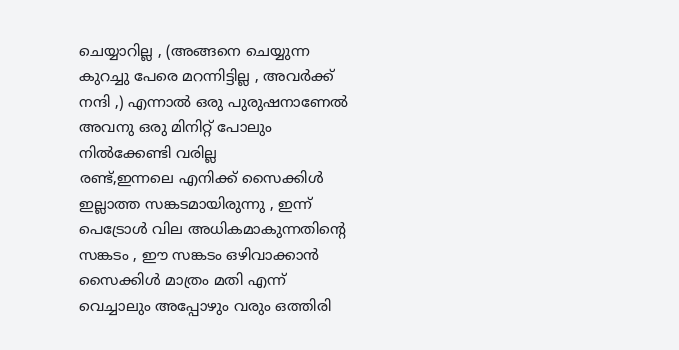ചെയ്യാറില്ല , (അങ്ങനെ ചെയ്യുന്ന കുറച്ചു പേരെ മറന്നിട്ടില്ല , അവര്‍ക്ക് നന്ദി ,) എന്നാല്‍ ഒരു പുരുഷനാണേല്‍ അവനു ഒരു മിനിറ്റ് പോലും നില്‍ക്കേണ്ടി വരില്ല
രണ്ട്,ഇന്നലെ എനിക്ക് സൈക്കിള്‍ ഇല്ലാത്ത സങ്കടമായിരുന്നു , ഇന്ന് പെട്രോള്‍ വില അധികമാകുന്നതിന്റെ സങ്കടം , ഈ സങ്കടം ഒഴിവാക്കാന്‍ സൈക്കിള്‍ മാത്രം മതി എന്ന് വെച്ചാലും അപ്പോഴും വരും ഒത്തിരി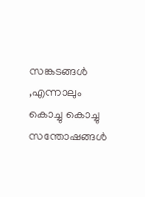സങ്കടങ്ങള്‍ ,എന്നാലും കൊച്ചു കൊച്ചു സന്തോഷങ്ങള്‍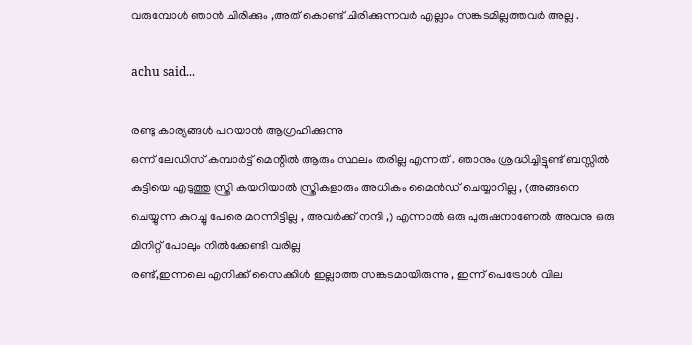വരുമ്പോള്‍ ഞാന്‍ ചിരിക്കും ,അത് കൊണ്ട് ചിരിക്കുന്നവര്‍ എല്ലാം സങ്കടമില്ലത്തവര്‍ അല്ല .

achu said...

രണ്ടു കാര്യങ്ങള്‍ പറയാന്‍ ആഗ്രഹിക്കുന്നു
ഒന്ന് ലേഡിസ് കമ്പാര്‍ട്ട് മെന്റില്‍ ആരും സ്ഥലം തരില്ല എന്നത് . ഞാനും ശ്രദ്ധിച്ചിട്ടുണ്ട് ബസ്സില്‍ കുട്ടിയെ എടുത്തു സ്ത്രി കയറിയാല്‍ സ്ത്രികളാരും അധികം മൈന്‍ഡ് ചെയ്യാറില്ല , (അങ്ങനെ ചെയ്യുന്ന കുറച്ചു പേരെ മറന്നിട്ടില്ല , അവര്‍ക്ക് നന്ദി ,) എന്നാല്‍ ഒരു പുരുഷനാണേല്‍ അവനു ഒരു മിനിറ്റ് പോലും നില്‍ക്കേണ്ടി വരില്ല
രണ്ട്,ഇന്നലെ എനിക്ക് സൈക്കിള്‍ ഇല്ലാത്ത സങ്കടമായിരുന്നു , ഇന്ന് പെട്രോള്‍ വില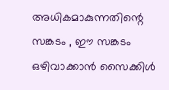അധികമാകുന്നതിന്റെ സങ്കടം , ഈ സങ്കടം ഒഴിവാക്കാന്‍ സൈക്കിള്‍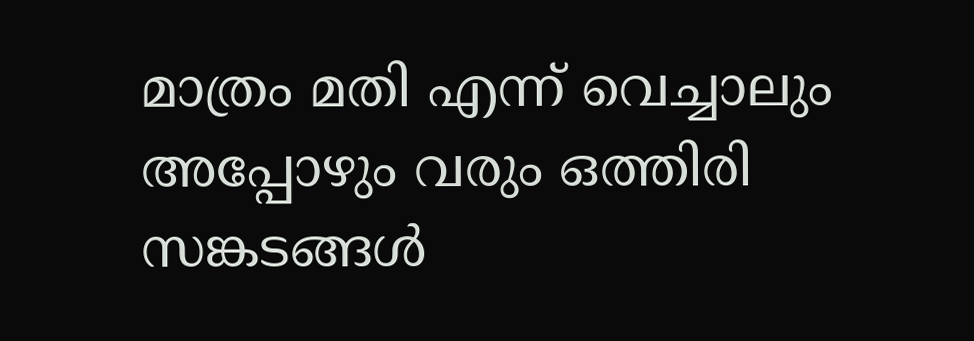മാത്രം മതി എന്ന് വെച്ചാലും അപ്പോഴും വരും ഒത്തിരി സങ്കടങ്ങള്‍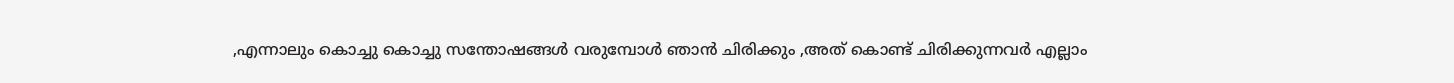,എന്നാലും കൊച്ചു കൊച്ചു സന്തോഷങ്ങള്‍ വരുമ്പോള്‍ ഞാന്‍ ചിരിക്കും ,അത് കൊണ്ട് ചിരിക്കുന്നവര്‍ എല്ലാം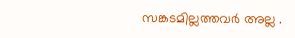സങ്കടമില്ലത്തവര്‍ അല്ല .